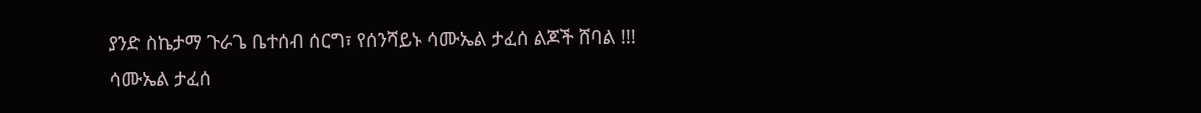ያንድ ስኬታማ ጉራጌ ቤተሰብ ሰርግ፣ የሰንሻይኑ ሳሙኤል ታፈሰ ልጆች ሸባል !!!
ሳሙኤል ታፈሰ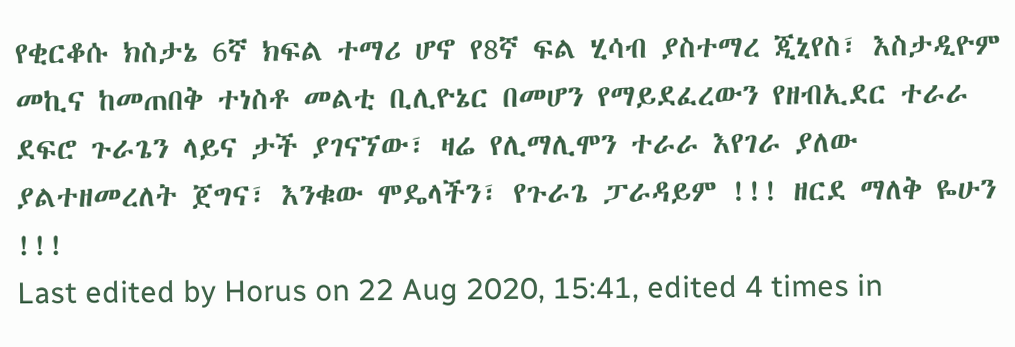የቂርቆሱ ክስታኔ 6ኛ ክፍል ተማሪ ሆኖ የ8ኛ ፍል ሂሳብ ያስተማረ ጂኒየስ፣ እስታዲዮም መኪና ከመጠበቅ ተነስቶ መልቲ ቢሊዮኔር በመሆን የማይደፈረውን የዘብኢደር ተራራ ደፍሮ ጉራጌን ላይና ታች ያገናኘው፣ ዛሬ የሊማሊሞን ተራራ እየገራ ያለው ያልተዘመረለት ጀግና፣ እንቁው ሞዴላችን፣ የጉራጌ ፓራዳይም !!! ዘርደ ማለቅ ዬሁን !!!
Last edited by Horus on 22 Aug 2020, 15:41, edited 4 times in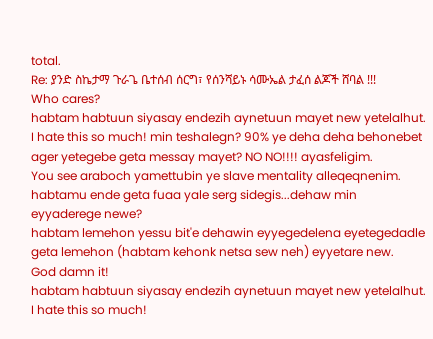total.
Re: ያንድ ስኬታማ ጉራጌ ቤተሰብ ሰርግ፣ የሰንሻይኑ ሳሙኤል ታፈሰ ልጆች ሸባል !!!
Who cares?
habtam habtuun siyasay endezih aynetuun mayet new yetelalhut. I hate this so much! min teshalegn? 90% ye deha deha behonebet ager yetegebe geta messay mayet? NO NO!!!! ayasfeligim.
You see araboch yamettubin ye slave mentality alleqeqnenim. habtamu ende geta fuaa yale serg sidegis...dehaw min eyyaderege newe?
habtam lemehon yessu bit'e dehawin eyyegedelena eyetegedadle geta lemehon (habtam kehonk netsa sew neh) eyyetare new.
God damn it!
habtam habtuun siyasay endezih aynetuun mayet new yetelalhut. I hate this so much!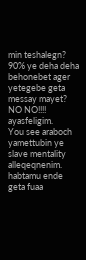min teshalegn? 90% ye deha deha behonebet ager yetegebe geta messay mayet? NO NO!!!! ayasfeligim.
You see araboch yamettubin ye slave mentality alleqeqnenim. habtamu ende geta fuaa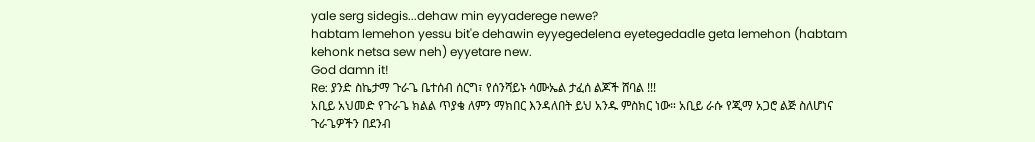yale serg sidegis...dehaw min eyyaderege newe?
habtam lemehon yessu bit'e dehawin eyyegedelena eyetegedadle geta lemehon (habtam kehonk netsa sew neh) eyyetare new.
God damn it!
Re: ያንድ ስኬታማ ጉራጌ ቤተሰብ ሰርግ፣ የሰንሻይኑ ሳሙኤል ታፈሰ ልጆች ሸባል !!!
አቢይ አህመድ የጉራጌ ክልል ጥያቄ ለምን ማክበር እንዳለበት ይህ አንዱ ምስክር ነው። አቢይ ራሱ የጂማ አጋሮ ልጅ ስለሆነና ጉራጌዎችን በደንብ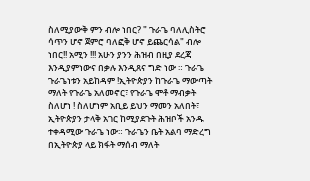ስለሚያውቅ ምን ብሎ ነበር? " ጉራጌ ባለሊስትሮ ሳጥን ሆኖ ጀምሮ ባለፎቅ ሆኖ ይጨርሳል" ብሎ ነበር!! አሚን !!! አሁን ያንን ሕዝብ በዚያ ደረጃ እንዲያምነውና በቃሉ እንዲጸና ግድ ነው ። ጉራጌ ጉራጌነቱን አይከዳም !ኢትዮጵያን ከጉራጌ ማውጣት ማለት የጉራጌ አለመኖር፣ የጉራጌ ሞቶ ማብቃት ስለሆነ ! ስለሆነም አቢይ ይህን ማመን አለበት፣ ኢትዮጵያን ታላቅ አገር ከሚያደጉት ሕዝቦች አንዱ ተቀዳሚው ጉራጌ ነው። ጉራጌን ቤት አልባ ማድረግ በኢትዮጵያ ላይ ክፋት ማሰብ ማለት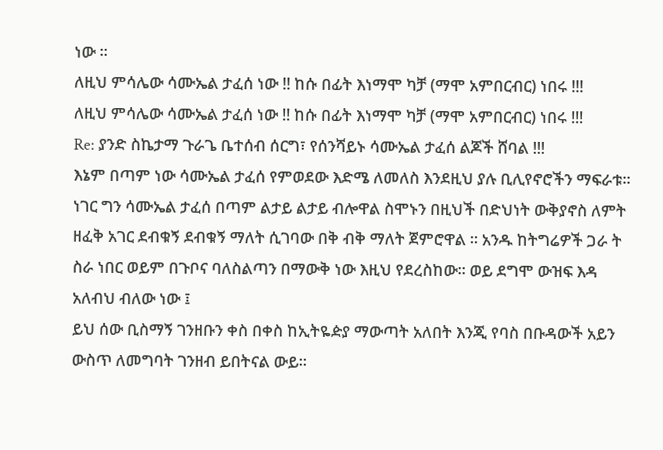ነው ።
ለዚህ ምሳሌው ሳሙኤል ታፈሰ ነው !! ከሱ በፊት እነማሞ ካቻ (ማሞ አምበርብር) ነበሩ !!!
ለዚህ ምሳሌው ሳሙኤል ታፈሰ ነው !! ከሱ በፊት እነማሞ ካቻ (ማሞ አምበርብር) ነበሩ !!!
Re: ያንድ ስኬታማ ጉራጌ ቤተሰብ ሰርግ፣ የሰንሻይኑ ሳሙኤል ታፈሰ ልጆች ሸባል !!!
እኔም በጣም ነው ሳሙኤል ታፈሰ የምወደው እድሜ ለመለስ እንደዚህ ያሉ ቢሊየኖሮችን ማፍራቱ። ነገር ግን ሳሙኤል ታፈሰ በጣም ልታይ ልታይ ብሎዋል ስሞኑን በዚህች በድህነት ውቅያኖስ ለምት ዘፈቅ አገር ደብቁኝ ደብቁኝ ማለት ሲገባው በቅ ብቅ ማለት ጀምሮዋል ። አንዱ ከትግሬዎች ጋራ ት ስራ ነበር ወይም በጉቦና ባለስልጣን በማውቅ ነው እዚህ የደረስከው። ወይ ደግሞ ውዝፍ እዳ አለብህ ብለው ነው ፤
ይህ ሰው ቢስማኝ ገንዘቡን ቀስ በቀስ ከኢትዬዽያ ማውጣት አለበት እንጂ የባስ በቡዳውች አይን ውስጥ ለመግባት ገንዘብ ይበትናል ውይ።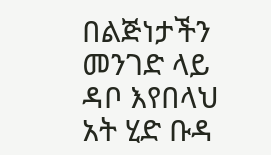በልጅነታችን መንገድ ላይ ዳቦ እየበላህ አት ሂድ ቡዳ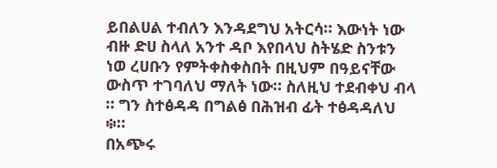ይበልሀል ተብለን እንዳደግህ አትርሳ። እውነት ነው ብዙ ድሀ ስላለ አንተ ዳቦ እየበላህ ስትሄድ ስንቱን ነወ ረሀቡን የምትቀስቀስበት በዚህም በዓይናቸው ውስጥ ተገባለህ ማለት ነው። ስለዚህ ተደብቀህ ብላ ። ግን ስተፅዳዳ በግልፅ በሕዝብ ፊት ተፅዳዳለህ ፨።
በአጭሩ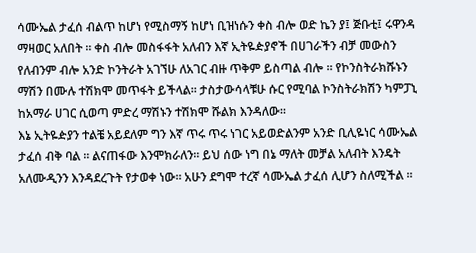ሳሙኤል ታፈሰ ብልጥ ከሆነ የሚስማኝ ከሆነ ቢዝነሱን ቀስ ብሎ ወድ ኬን ያ፤ ጅቡቲ፤ ሩዋንዳ ማዛወር አለበት ። ቀስ ብሎ መስፋፋት አለብን እኛ ኢትዬዽያኖች በሀገራችን ብቻ መውስን የለብንም ብሎ አንድ ኮንትራት አገኘሁ ለአገር ብዙ ጥቅም ይስጣል ብሎ ። የኮንስትራክሹኑን ማሽን በሙሉ ተሽክሞ መጥፋት ይችላል። ታስታውሳላቹሁ ሱር የሚባል ኮንስትራክሽን ካምፓኒ ከአማራ ሀገር ሲወጣ ምድረ ማሽኑን ተሽክሞ ሹልክ እንዳለው።
እኔ ኢትዬዽያን ተልቼ አይደለም ግን እኛ ጥሩ ጥሩ ነገር አይወድልንም አንድ ቢሊዬነር ሳሙኤል ታፈሰ ብቅ ባል ። ልናጠፋው እንሞክራለን። ይህ ሰው ነግ በኔ ማለት መቻል አለብት እንዴት አለሙዲንን እንዳደረጉት የታወቀ ነው። አሁን ደግሞ ተረኛ ሳሙኤል ታፈሰ ሊሆን ስለሚችል ።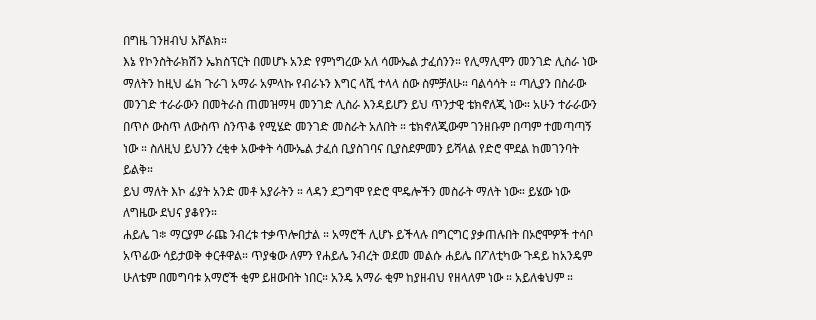በግዜ ገንዘብህ አሾልክ።
እኔ የኮንስትራክሽን ኤክስፕርት በመሆኑ አንድ የምነግረው አለ ሳሙኤል ታፈሰንን። የሊማሊሞን መንገድ ሊስራ ነው ማለትን ከዚህ ፌክ ጉራገ አማራ አምላኩ የብራኑን እግር ላሺ ተላላ ሰው ስምቻለሁ። ባልሳሳት ። ጣሊያን በስራው መንገድ ተራራውን በመትራስ ጠመዝማዛ መንገድ ሊስራ እንዳይሆን ይህ ጥንታዊ ቴክኖለጂ ነው። አሁን ተራራውን በጥሶ ውስጥ ለውስጥ ስንጥቆ የሚሄድ መንገድ መስራት አለበት ። ቴክኖለጂውም ገንዘቡም በጣም ተመጣጣኝ ነው ። ስለዚህ ይህንን ረቂቀ አውቀት ሳሙኤል ታፈሰ ቢያስገባና ቢያስደምመን ይሻላል የድሮ ሞደል ከመገንባት ይልቅ።
ይህ ማለት እኮ ፊያት አንድ መቶ አያራትን ። ላዳን ደጋግሞ የድሮ ሞዴሎችን መስራት ማለት ነው። ይሄው ነው ለግዜው ደህና ያቆየን።
ሐይሌ ገ፨ ማርያም ራጩ ንብረቱ ተቃጥሎበታል ። አማሮች ሊሆኑ ይችላሉ በግርግር ያቃጠሉበት በኦሮሞዎች ተሳቦ አጥፊው ሳይታወቅ ቀርቶዋል። ጥያቄው ለምን የሐይሌ ንብረት ወደመ መልሱ ሐይሌ በፖለቲካው ጉዳይ ከአንዴም ሁለቴም በመግባቱ አማሮች ቂም ይዘውበት ነበር። አንዴ አማራ ቂም ከያዘብህ የዘላለም ነው ። አይለቁህም ።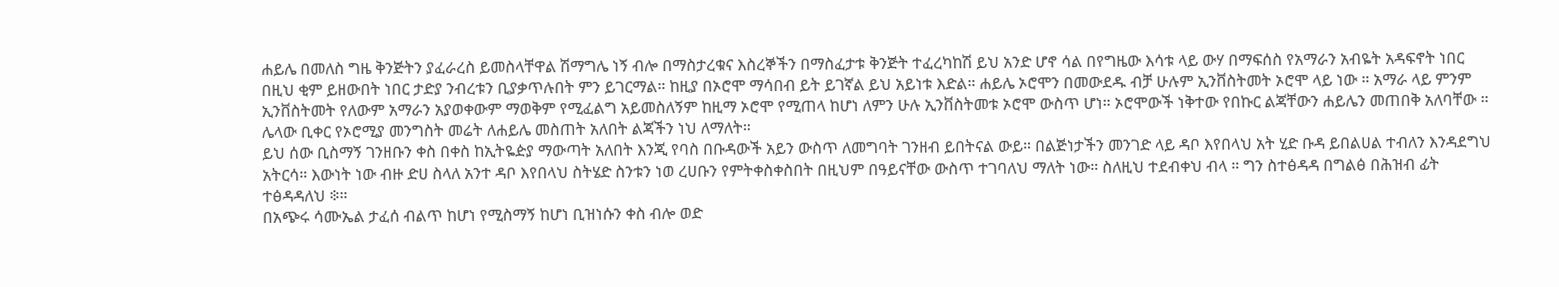ሐይሌ በመለስ ግዜ ቅንጅትን ያፈራረስ ይመስላቸዋል ሽማግሌ ነኝ ብሎ በማስታረቁና እስረኞችን በማስፈታቱ ቅንጅት ተፈረካከሽ ይህ አንድ ሆኖ ሳል በየግዜው እሳቱ ላይ ውሃ በማፍሰስ የአማራን አብዬት አዳፍኖት ነበር በዚህ ቂም ይዘውበት ነበር ታድያ ንብረቱን ቢያቃጥሉበት ምን ይገርማል። ከዚያ በኦሮሞ ማሳበብ ይት ይገኛል ይህ አይነቱ እድል። ሐይሌ ኦሮሞን በመውደዱ ብቻ ሁሉም ኢንቨስትመት ኦሮሞ ላይ ነው ። አማራ ላይ ምንም ኢንቨስትመት የለውም አማራን አያወቀውም ማወቅም የሚፈልግ አይመስለኝም ከዚማ ኦሮሞ የሚጠላ ከሆነ ለምን ሁሉ ኢንቨስትመቱ ኦሮሞ ውስጥ ሆነ። ኦሮሞውች ነቅተው የበኩር ልጃቸውን ሐይሌን መጠበቅ አለባቸው ። ሌላው ቢቀር የኦሮሚያ መንግስት መሬት ለሐይሌ መስጠት አለበት ልጃችን ነህ ለማለት።
ይህ ሰው ቢስማኝ ገንዘቡን ቀስ በቀስ ከኢትዬዽያ ማውጣት አለበት እንጂ የባስ በቡዳውች አይን ውስጥ ለመግባት ገንዘብ ይበትናል ውይ። በልጅነታችን መንገድ ላይ ዳቦ እየበላህ አት ሂድ ቡዳ ይበልሀል ተብለን እንዳደግህ አትርሳ። እውነት ነው ብዙ ድሀ ስላለ አንተ ዳቦ እየበላህ ስትሄድ ስንቱን ነወ ረሀቡን የምትቀስቀስበት በዚህም በዓይናቸው ውስጥ ተገባለህ ማለት ነው። ስለዚህ ተደብቀህ ብላ ። ግን ስተፅዳዳ በግልፅ በሕዝብ ፊት ተፅዳዳለህ ፨።
በአጭሩ ሳሙኤል ታፈሰ ብልጥ ከሆነ የሚስማኝ ከሆነ ቢዝነሱን ቀስ ብሎ ወድ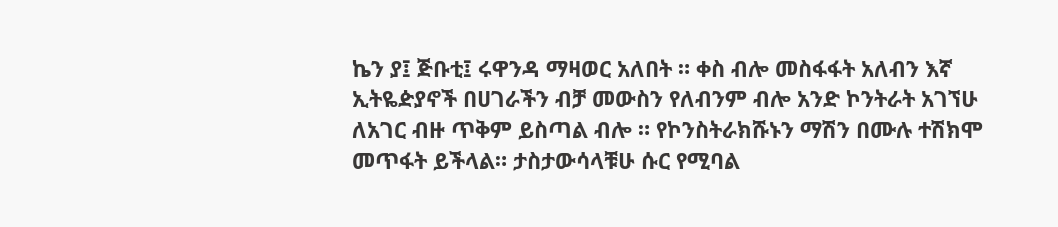ኬን ያ፤ ጅቡቲ፤ ሩዋንዳ ማዛወር አለበት ። ቀስ ብሎ መስፋፋት አለብን እኛ ኢትዬዽያኖች በሀገራችን ብቻ መውስን የለብንም ብሎ አንድ ኮንትራት አገኘሁ ለአገር ብዙ ጥቅም ይስጣል ብሎ ። የኮንስትራክሹኑን ማሽን በሙሉ ተሽክሞ መጥፋት ይችላል። ታስታውሳላቹሁ ሱር የሚባል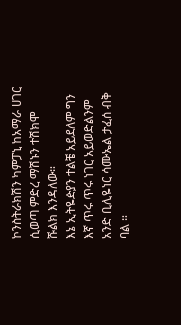ኮንስትራክሽን ካምፓኒ ከአማራ ሀገር ሲወጣ ምድረ ማሽኑን ተሽክሞ ሹልክ እንዳለው።
እኔ ኢትዬዽያን ተልቼ አይደለም ግን እኛ ጥሩ ጥሩ ነገር አይወድልንም አንድ ቢሊዬነር ሳሙኤል ታፈሰ ብቅ ባል ።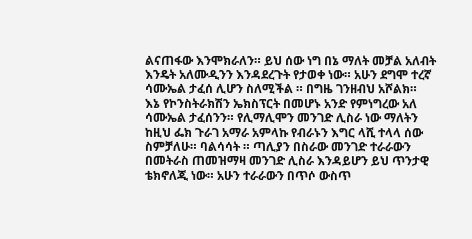ልናጠፋው እንሞክራለን። ይህ ሰው ነግ በኔ ማለት መቻል አለብት እንዴት አለሙዲንን እንዳደረጉት የታወቀ ነው። አሁን ደግሞ ተረኛ ሳሙኤል ታፈሰ ሊሆን ስለሚችል ። በግዜ ገንዘብህ አሾልክ።
እኔ የኮንስትራክሽን ኤክስፕርት በመሆኑ አንድ የምነግረው አለ ሳሙኤል ታፈሰንን። የሊማሊሞን መንገድ ሊስራ ነው ማለትን ከዚህ ፌክ ጉራገ አማራ አምላኩ የብራኑን እግር ላሺ ተላላ ሰው ስምቻለሁ። ባልሳሳት ። ጣሊያን በስራው መንገድ ተራራውን በመትራስ ጠመዝማዛ መንገድ ሊስራ እንዳይሆን ይህ ጥንታዊ ቴክኖለጂ ነው። አሁን ተራራውን በጥሶ ውስጥ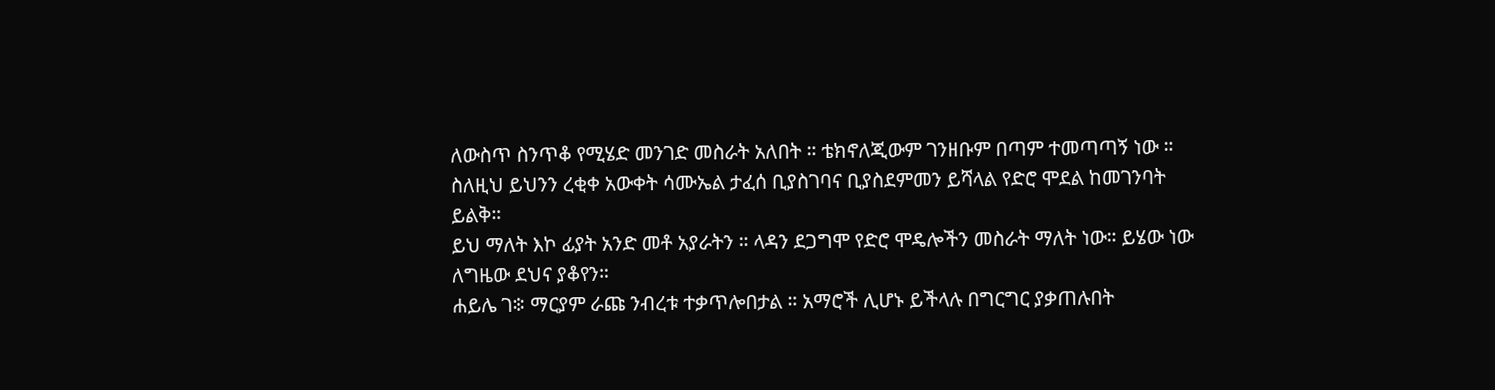ለውስጥ ስንጥቆ የሚሄድ መንገድ መስራት አለበት ። ቴክኖለጂውም ገንዘቡም በጣም ተመጣጣኝ ነው ። ስለዚህ ይህንን ረቂቀ አውቀት ሳሙኤል ታፈሰ ቢያስገባና ቢያስደምመን ይሻላል የድሮ ሞደል ከመገንባት ይልቅ።
ይህ ማለት እኮ ፊያት አንድ መቶ አያራትን ። ላዳን ደጋግሞ የድሮ ሞዴሎችን መስራት ማለት ነው። ይሄው ነው ለግዜው ደህና ያቆየን።
ሐይሌ ገ፨ ማርያም ራጩ ንብረቱ ተቃጥሎበታል ። አማሮች ሊሆኑ ይችላሉ በግርግር ያቃጠሉበት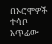በኦሮሞዎች ተሳቦ አጥፊው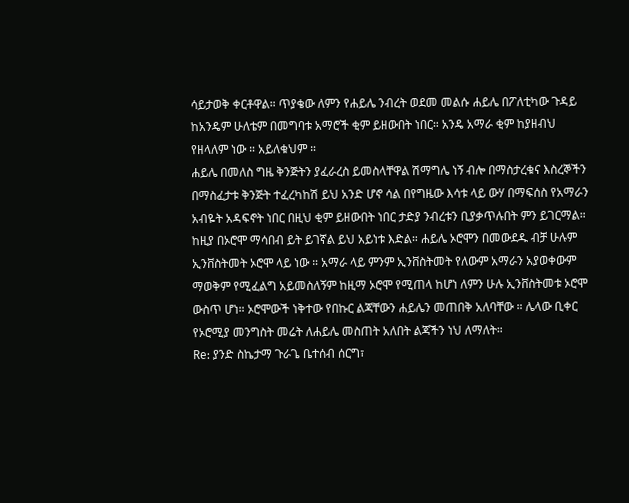ሳይታወቅ ቀርቶዋል። ጥያቄው ለምን የሐይሌ ንብረት ወደመ መልሱ ሐይሌ በፖለቲካው ጉዳይ ከአንዴም ሁለቴም በመግባቱ አማሮች ቂም ይዘውበት ነበር። አንዴ አማራ ቂም ከያዘብህ የዘላለም ነው ። አይለቁህም ።
ሐይሌ በመለስ ግዜ ቅንጅትን ያፈራረስ ይመስላቸዋል ሽማግሌ ነኝ ብሎ በማስታረቁና እስረኞችን በማስፈታቱ ቅንጅት ተፈረካከሽ ይህ አንድ ሆኖ ሳል በየግዜው እሳቱ ላይ ውሃ በማፍሰስ የአማራን አብዬት አዳፍኖት ነበር በዚህ ቂም ይዘውበት ነበር ታድያ ንብረቱን ቢያቃጥሉበት ምን ይገርማል። ከዚያ በኦሮሞ ማሳበብ ይት ይገኛል ይህ አይነቱ እድል። ሐይሌ ኦሮሞን በመውደዱ ብቻ ሁሉም ኢንቨስትመት ኦሮሞ ላይ ነው ። አማራ ላይ ምንም ኢንቨስትመት የለውም አማራን አያወቀውም ማወቅም የሚፈልግ አይመስለኝም ከዚማ ኦሮሞ የሚጠላ ከሆነ ለምን ሁሉ ኢንቨስትመቱ ኦሮሞ ውስጥ ሆነ። ኦሮሞውች ነቅተው የበኩር ልጃቸውን ሐይሌን መጠበቅ አለባቸው ። ሌላው ቢቀር የኦሮሚያ መንግስት መሬት ለሐይሌ መስጠት አለበት ልጃችን ነህ ለማለት።
Re: ያንድ ስኬታማ ጉራጌ ቤተሰብ ሰርግ፣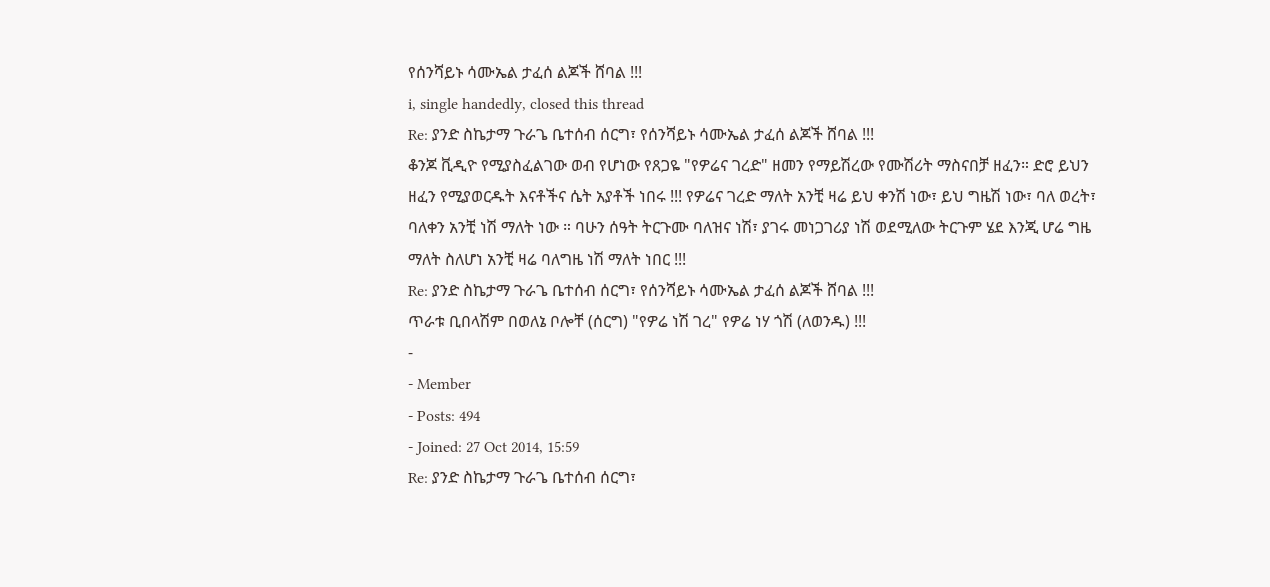የሰንሻይኑ ሳሙኤል ታፈሰ ልጆች ሸባል !!!
i, single handedly, closed this thread
Re: ያንድ ስኬታማ ጉራጌ ቤተሰብ ሰርግ፣ የሰንሻይኑ ሳሙኤል ታፈሰ ልጆች ሸባል !!!
ቆንጆ ቪዲዮ የሚያስፈልገው ወብ የሆነው የጸጋዬ "የዎሬና ገረድ" ዘመን የማይሽረው የሙሽሪት ማስናበቻ ዘፈን። ድሮ ይህን ዘፈን የሚያወርዱት እናቶችና ሴት አያቶች ነበሩ !!! የዎሬና ገረድ ማለት አንቺ ዛሬ ይህ ቀንሽ ነው፣ ይህ ግዜሽ ነው፣ ባለ ወረት፣ ባለቀን አንቺ ነሽ ማለት ነው ። ባሁን ሰዓት ትርጉሙ ባለዝና ነሽ፣ ያገሩ መነጋገሪያ ነሽ ወደሚለው ትርጉም ሄደ እንጂ ሆሬ ግዜ ማለት ስለሆነ አንቺ ዛሬ ባለግዜ ነሽ ማለት ነበር !!!
Re: ያንድ ስኬታማ ጉራጌ ቤተሰብ ሰርግ፣ የሰንሻይኑ ሳሙኤል ታፈሰ ልጆች ሸባል !!!
ጥራቱ ቢበላሽም በወለኔ ቦሎቸ (ሰርግ) "የዎሬ ነሽ ገረ" የዎሬ ነሃ ጎሽ (ለወንዱ) !!!
-
- Member
- Posts: 494
- Joined: 27 Oct 2014, 15:59
Re: ያንድ ስኬታማ ጉራጌ ቤተሰብ ሰርግ፣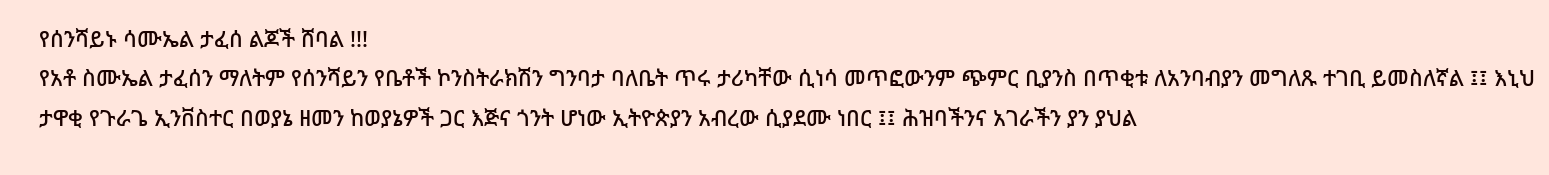የሰንሻይኑ ሳሙኤል ታፈሰ ልጆች ሸባል !!!
የአቶ ስሙኤል ታፈሰን ማለትም የሰንሻይን የቤቶች ኮንስትራክሽን ግንባታ ባለቤት ጥሩ ታሪካቸው ሲነሳ መጥፎውንም ጭምር ቢያንስ በጥቂቱ ለአንባብያን መግለጹ ተገቢ ይመስለኛል ፤፤ እኒህ ታዋቂ የጉራጌ ኢንቨስተር በወያኔ ዘመን ከወያኔዎች ጋር እጅና ጎንት ሆነው ኢትዮጵያን አብረው ሲያደሙ ነበር ፤፤ ሕዝባችንና አገራችን ያን ያህል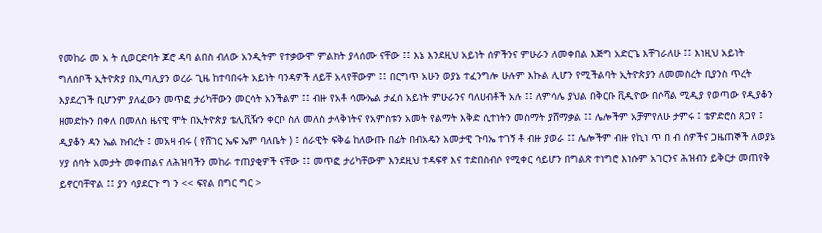የመከራ መ አ ት ሲወርድባት ጆሮ ዳባ ልበስ ብለው አንዲትም የተቃውሞ ምልክት ያላሰሙ ናቸው ፤፤ እኔ እንደዚህ አይነት ሰዎችንና ምሁራን ለመቀበል እጅግ አድርጌ እቸገራለሁ ፤፤ እነዚህ አይነት ግለሰቦች ኢትዮጵያ በኢጣሊያን ወረራ ጊዜ ከተባበሩት አይነት ባንዳዎች ለይቸ አላየቸውም ፤፤ በርግጥ አሁን ወያኔ ተፈንግሎ ሁሉም እኩል ሊሆን የሚችልባት ኢትዮጵያን ለመመስረት ቢያንስ ጥረት እያደረገች ቢሆንም ያለፈውን መጥፎ ታሪካቸውን መርሳት አንችልም ፤፤ ብዙ የአቶ ሳሙኤል ታፈሰ አይነት ምሁራንና ባለሀብቶች አሉ ፤፤ ለምሳሌ ያህል በቅርቡ ቪዲዮው በሶሻል ሚዲያ የወጣው የዲያቆን ዘመድኩን በቀለ በመለስ ዜናዊ ሞት በኢትዮጵያ ቴሊቪዥን ቀርቦ ስለ መለስ ታላቅነትና የአምስቱን አመት የልማት እቅድ ሲተነትን መስማት ያሸማቃል ፤፤ ሌሎችም አቻምየለሁ ታምሩ ፤ ቴዎድሮስ ጸጋየ ፤ ዲያቆን ዳን ኤል ክብረት ፤ መአዛ ብሩ ( የሸገር ኤፍ ኤም ባለቤት ) ፤ ሰራዊት ፍቅሬ ከለውጡ በፊት በብአዴን አመታዊ ጉባኤ ተገኝ ቶ ብዙ ያወራ ፤፤ ሌሎችም ብዙ የኪነ ጥ በ ብ ሰዎችና ጋዜጠኞች ለወያኔ ሃያ ሰባት አመታት መቀጠልና ለሕዝባችን መከራ ተጠያቂዎች ናቸው ፤፤ መጥፎ ታሪካቸውም እንደዚህ ተዳፍኖ እና ተድበስብሶ የሚቀር ሳይሆን በግልጽ ተነግሮ እነሱም አገርንና ሕዝብን ይቅርታ መጠየቅ ይኖርባቸዋል ፤፤ ያን ሳያደርጉ ግ ን << ፍየል በግር ግር >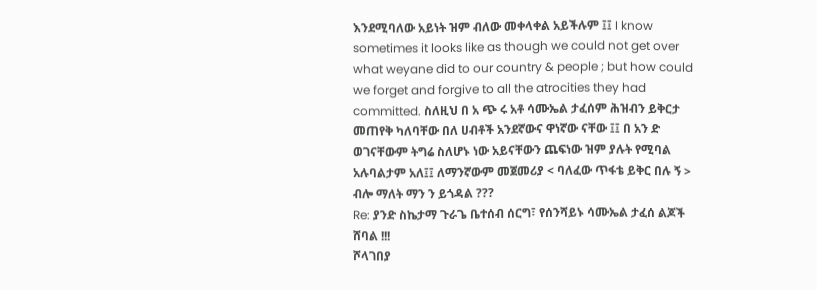እንደሚባለው አይነት ዝም ብለው መቀላቀል አይችሉም ፤፤ I know sometimes it looks like as though we could not get over what weyane did to our country & people ; but how could we forget and forgive to all the atrocities they had committed. ስለዚህ በ አ ጭ ሩ አቶ ሳሙኤል ታፈሰም ሕዝብን ይቅርታ መጠየቅ ካለባቸው በለ ሀብቶች አንደኛውና ዋነኛው ናቸው ፤፤ በ አን ድ ወገናቸውም ትግሬ ስለሆኑ ነው አይናቸውን ጨፍነው ዝም ያሉት የሚባል አሉባልታም አለ፤፤ ለማንኛውም መጀመሪያ < ባለፈው ጥፋቴ ይቅር በሉ ኝ > ብሎ ማለት ማን ን ይጎዳል ???
Re: ያንድ ስኬታማ ጉራጌ ቤተሰብ ሰርግ፣ የሰንሻይኑ ሳሙኤል ታፈሰ ልጆች ሸባል !!!
ሾላገበያ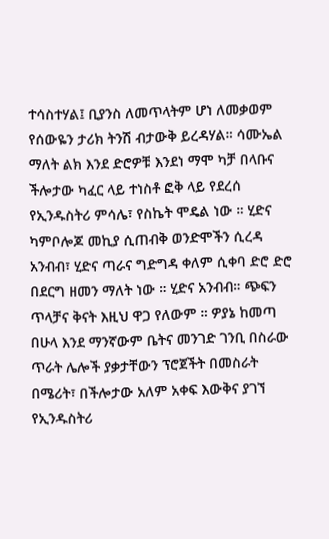ተሳስተሃል፤ ቢያንስ ለመጥላትም ሆነ ለመቃወም የሰውዬን ታሪክ ትንሽ ብታውቅ ይረዳሃል። ሳሙኤል ማለት ልክ እንደ ድሮዎቹ እንደነ ማሞ ካቻ በላቡና ችሎታው ካፈር ላይ ተነስቶ ፎቅ ላይ የደረሰ የኢንዱስትሪ ምሳሌ፣ የስኬት ሞዴል ነው ። ሂድና ካምቦሎጆ መኪያ ሲጠብቅ ወንድሞችን ሲረዳ አንብብ፣ ሂድና ጣራና ግድግዳ ቀለም ሲቀባ ድሮ ድሮ በደርግ ዘመን ማለት ነው ። ሂድና አንብብ። ጭፍን ጥላቻና ቅናት እዚህ ዋጋ የለውም ። ዎያኔ ከመጣ በሁላ እንደ ማንኛውም ቤትና መንገድ ገንቢ በስራው ጥራት ሌሎች ያቃታቸውን ፕሮጀችት በመስራት በሜሪት፣ በችሎታው አለም አቀፍ እውቅና ያገኘ የኢንዱስትሪ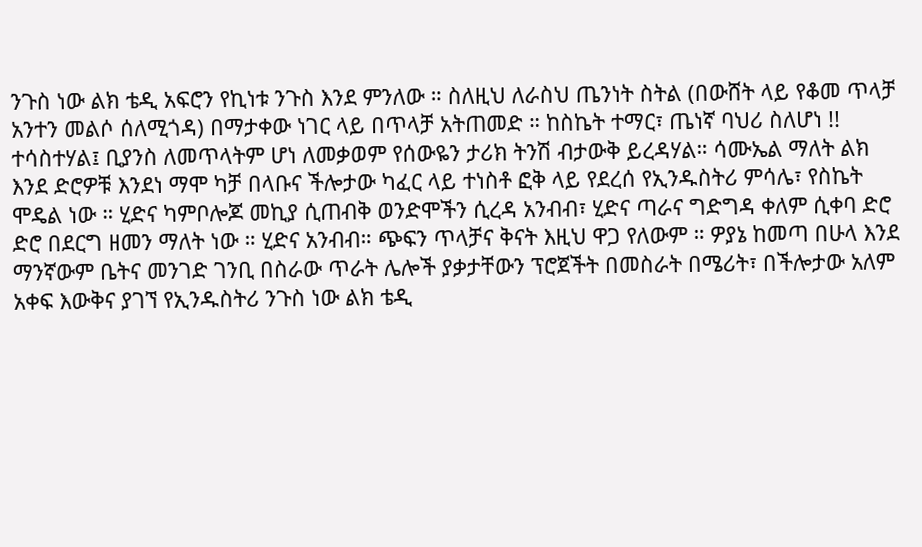ንጉስ ነው ልክ ቴዲ አፍሮን የኪነቱ ንጉስ እንደ ምንለው ። ስለዚህ ለራስህ ጤንነት ስትል (በውሸት ላይ የቆመ ጥላቻ አንተን መልሶ ሰለሚጎዳ) በማታቀው ነገር ላይ በጥላቻ አትጠመድ ። ከስኬት ተማር፣ ጤነኛ ባህሪ ስለሆነ !!
ተሳስተሃል፤ ቢያንስ ለመጥላትም ሆነ ለመቃወም የሰውዬን ታሪክ ትንሽ ብታውቅ ይረዳሃል። ሳሙኤል ማለት ልክ እንደ ድሮዎቹ እንደነ ማሞ ካቻ በላቡና ችሎታው ካፈር ላይ ተነስቶ ፎቅ ላይ የደረሰ የኢንዱስትሪ ምሳሌ፣ የስኬት ሞዴል ነው ። ሂድና ካምቦሎጆ መኪያ ሲጠብቅ ወንድሞችን ሲረዳ አንብብ፣ ሂድና ጣራና ግድግዳ ቀለም ሲቀባ ድሮ ድሮ በደርግ ዘመን ማለት ነው ። ሂድና አንብብ። ጭፍን ጥላቻና ቅናት እዚህ ዋጋ የለውም ። ዎያኔ ከመጣ በሁላ እንደ ማንኛውም ቤትና መንገድ ገንቢ በስራው ጥራት ሌሎች ያቃታቸውን ፕሮጀችት በመስራት በሜሪት፣ በችሎታው አለም አቀፍ እውቅና ያገኘ የኢንዱስትሪ ንጉስ ነው ልክ ቴዲ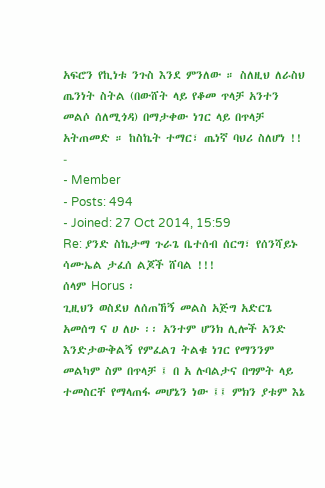አፍሮን የኪነቱ ንጉስ እንደ ምንለው ። ስለዚህ ለራስህ ጤንነት ስትል (በውሸት ላይ የቆመ ጥላቻ አንተን መልሶ ሰለሚጎዳ) በማታቀው ነገር ላይ በጥላቻ አትጠመድ ። ከስኬት ተማር፣ ጤነኛ ባህሪ ስለሆነ !!
-
- Member
- Posts: 494
- Joined: 27 Oct 2014, 15:59
Re: ያንድ ስኬታማ ጉራጌ ቤተሰብ ሰርግ፣ የሰንሻይኑ ሳሙኤል ታፈሰ ልጆች ሸባል !!!
ሰላም Horus ፡
ጊዚህን ወስደህ ለሰጠኸኝ መልስ አጅግ አድርጌ አመሰግ ና ሀ ለሁ ፡፡ አንተም ሆንክ ሊሎች አንድ እንድታውቅልኝ የምፈልገ ትልቁ ነገር የማንንም መልካም ስም በጥላቻ ፤ በ አ ሉባልታና በግምት ላይ ተመስርቸ የማላጠፋ መሆኔን ነው ፤፤ ምክን ያቱም እኔ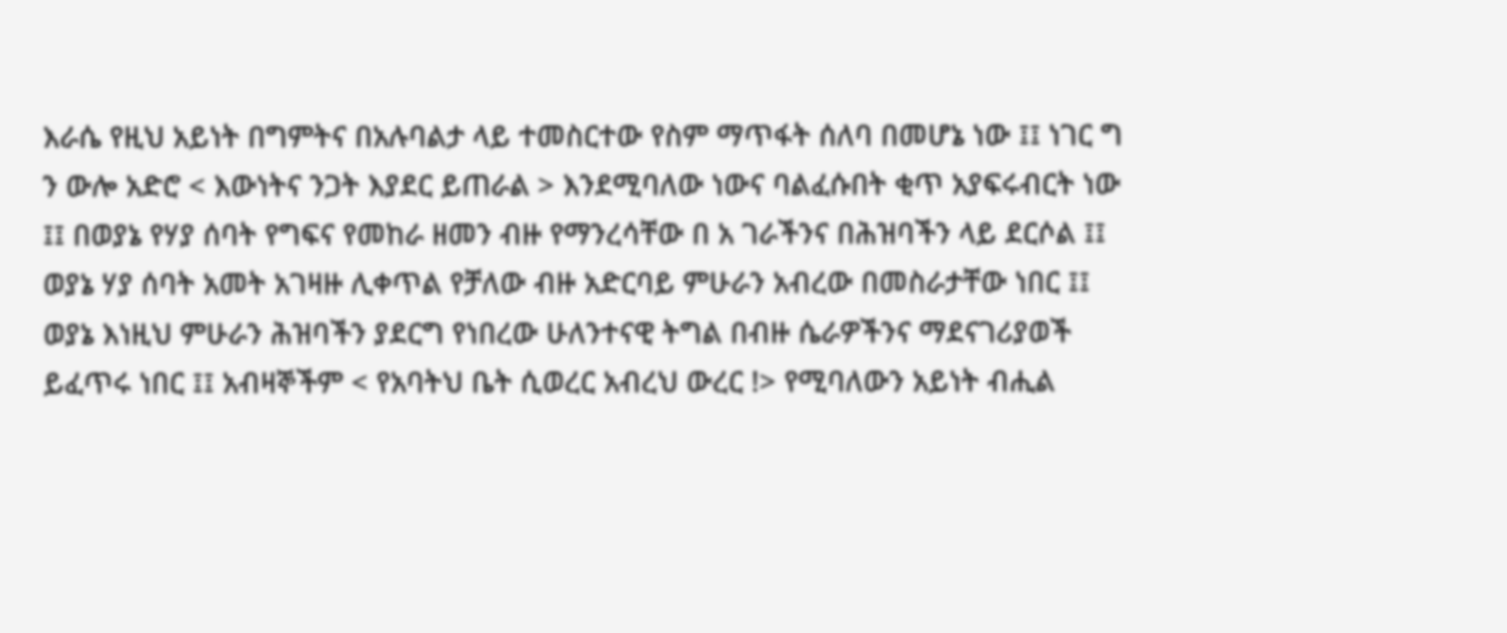እራሴ የዚህ አይነት በግምትና በአሉባልታ ላይ ተመስርተው የስም ማጥፋት ሰለባ በመሆኔ ነው ፤፤ ነገር ግ ን ውሎ አድሮ < እውነትና ንጋት እያደር ይጠራል > እንደሚባለው ነውና ባልፈሱበት ቂጥ አያፍሩብርት ነው ፤፤ በወያኔ የሃያ ሰባት የግፍና የመከራ ዘመን ብዙ የማንረሳቸው በ አ ገራችንና በሕዝባችን ላይ ደርሶል ፤፤ ወያኔ ሃያ ሰባት አመት አገዛዙ ሊቀጥል የቻለው ብዙ አድርባይ ምሁራን አብረው በመስራታቸው ነበር ፤፤ ወያኔ እነዚህ ምሁራን ሕዝባችን ያደርግ የነበረው ሁለንተናዊ ትግል በብዙ ሴራዎችንና ማደናገሪያወች ይፈጥሩ ነበር ፤፤ አብዛኞችም < የአባትህ ቤት ሲወረር አብረህ ውረር !> የሚባለውን አይነት ብሒል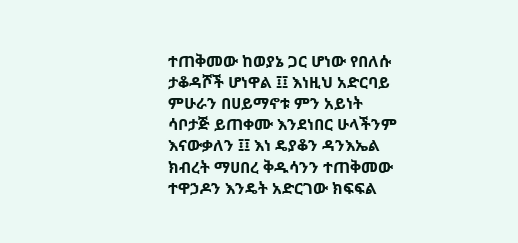ተጠቅመው ከወያኔ ጋር ሆነው የበለሱ ታቆዳሾች ሆነዋል ፤፤ እነዚህ አድርባይ ምሁራን በሀይማኖቱ ምን አይነት ሳቦታጅ ይጠቀሙ እንደነበር ሁላችንም እናውቃለን ፤፤ እነ ዴያቆን ዳንእኤል ክብረት ማሀበረ ቅዱሳንን ተጠቅመው ተዋኃዶን እንዴት አድርገው ክፍፍል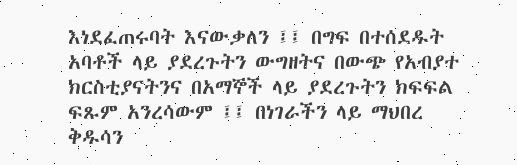እነደፈጠሩባት እናውቃለን ፤፤ በግፍ በተሰደዱት አባቶች ላይ ያደረጉትን ውግዘትና በውጭ የአብያተ ክርስቲያናትንና በአማኞች ላይ ያደረጉትን ክፍፍል ፍጹም አንረሳውም ፤፤ በነገራችን ላይ ማህበረ ቅዱሳን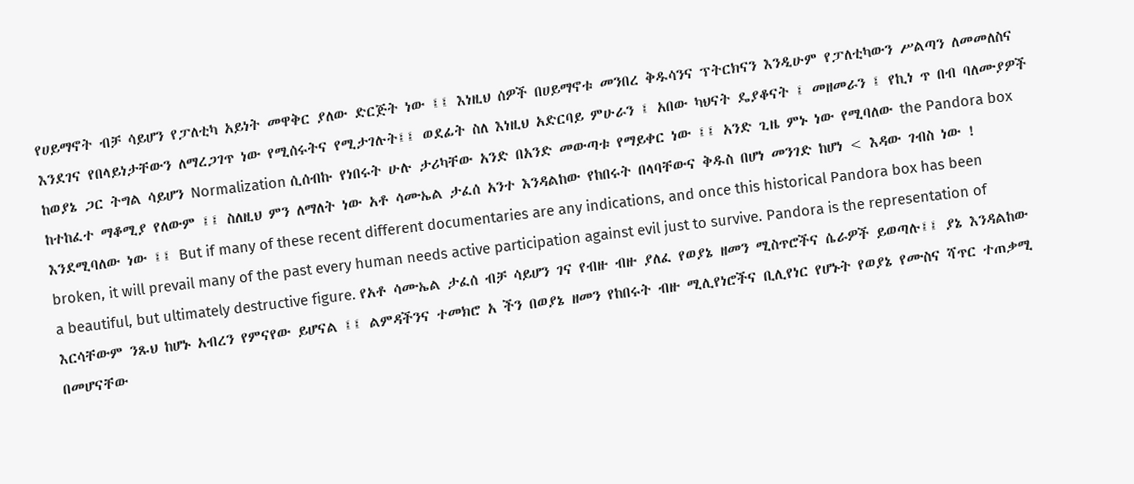የሀይማኖት ብቻ ሳይሆን የፓለቲካ አይነት መዋቅር ያለው ድርጅት ነው ፤፤ እነዚህ ሰዎች በሀይማኖቱ መንበረ ቅዱሳንና ፕትርክናን እንዲሁም የፓለቲካውን ሥልጣን ለመመለስና እንደገና የበላይነታቸውን ለማረጋገጥ ነው የሚሰሩትና የሚታገሉት፤፤ ወደፊት ስለ እነዚህ አድርባይ ምሁራን ፤ አበው ካህናት ዴያቆናት ፤ መዘመራን ፤ የኪነ ጥ በብ ባለሙያዎች ከወያኔ ጋር ትግል ሳይሆን Normalization ሲሰብኩ የነበሩት ሁሉ ታሪካቸው አንድ በአንድ መውጣቱ የማይቀር ነው ፤፤ አንድ ጊዜ ምኑ ነው የሚባለው the Pandora box ከተከፈተ ማቆሚያ የለውም ፤፤ ስለዚህ ምን ለማለት ነው አቶ ሳሙኤል ታፈሰ አንተ እንዳልከው የከበሩት በላባቸውና ቅዱስ በሆነ መንገድ ከሆነ < እዳው ገብስ ነው ! እንደሚባለው ነው ፤፤ But if many of these recent different documentaries are any indications, and once this historical Pandora box has been broken, it will prevail many of the past every human needs active participation against evil just to survive. Pandora is the representation of a beautiful, but ultimately destructive figure. የአቶ ሳሙኤል ታፈሰ ብቻ ሳይሆን ገና የብዙ ብዙ ያለፈ የወያኔ ዘመን ሚስጥሮችና ሴራዎች ይወጣሉ፤፤ ያኔ እንዳልከው እርሳቸውም ንጹህ ከሆኑ አብረን የምናየው ይሆናል ፤፤ ልምዳችንና ተመክሮ አ ችን በወያኔ ዘመን የከበሩት ብዙ ሚሊየነሮችና ቢሊየነር የሆኑት የወያኔ የሙስና ሻጥር ተጠቃሚ በመሆናቸው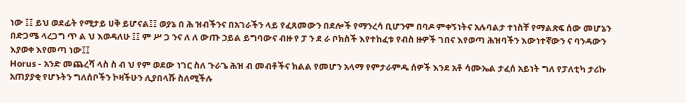ነው ፤፤ ይህ ወደፊት የሚታይ ሀቅ ይሆናል፤፤ ወያኔ በ ሕ ዝብችንና በአገራችን ላይ የፈጸመውን በደሎች የማንረሳ ቢሆንም በባዶ ምቀኝነትና አሉባልታ ተነስቸ የማልጽፍ ሰው መሆኔን በድጋሜ ላረጋግ ጥ ል ህ እወዳለሁ ፤፤ ም ሥ ጋ ንና ለ ለ ውጡ ኃይል ይግባውና ብዙ የ ፓ ን ደ ራ ቦክስች እየተከፈቱ የብስ ዙዎች ገበና እየወጣ ሕዝባችን እውነተኛውን ና ባንዳውን እያወቀ እየመጣ ነው፤፤
Horus - አንድ መጨረሻ ላስ ስ ብ ህ የም ወደው ነገር ስለ ጉራጌ ሕዝ ብ መብቶችና ክልል የመሆን አላማ የምታራምዱ ሰዎች እንደ አቶ ሳሙኤል ታፈሰ አይነት ግለ የፓለቲካ ታሪኩ አጠያያቂ የሆኑትን ግለሰቦችን ኮዛችሁን ሊያበላሹ ስለሚችሉ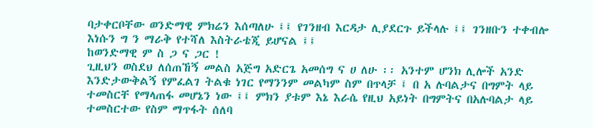ባታቀርቦቸው ወንድማዊ ምክሬን እሰጣለሁ ፤፤ የገንዘብ እርዳታ ሊያደርጉ ይችላሉ ፤፤ ገንዘቡን ተቀብሎ እነሱን ግ ን ማራቅ የተሻለ እስትራቴጂ ይሆናል ፤፤
ከወንድማዊ ም ስ ጋ ና ጋር !
ጊዚህን ወስደህ ለሰጠኸኝ መልስ አጅግ አድርጌ አመሰግ ና ሀ ለሁ ፡፡ አንተም ሆንክ ሊሎች አንድ እንድታውቅልኝ የምፈልገ ትልቁ ነገር የማንንም መልካም ስም በጥላቻ ፤ በ አ ሉባልታና በግምት ላይ ተመስርቸ የማላጠፋ መሆኔን ነው ፤፤ ምክን ያቱም እኔ እራሴ የዚህ አይነት በግምትና በአሉባልታ ላይ ተመስርተው የስም ማጥፋት ሰለባ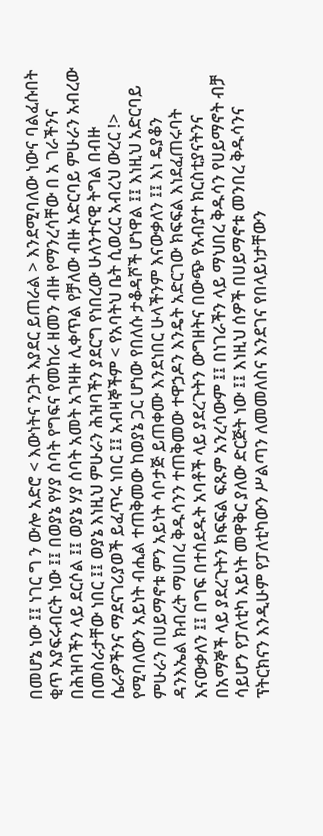በመሆኔ ነው ፤፤ ነገር ግ ን ውሎ አድሮ < እውነትና ንጋት እያደር ይጠራል > እንደሚባለው ነውና ባልፈሱበት ቂጥ አያፍሩብርት ነው ፤፤ በወያኔ የሃያ ሰባት የግፍና የመከራ ዘመን ብዙ የማንረሳቸው በ አ ገራችንና በሕዝባችን ላይ ደርሶል ፤፤ ወያኔ ሃያ ሰባት አመት አገዛዙ ሊቀጥል የቻለው ብዙ አድርባይ ምሁራን አብረው በመስራታቸው ነበር ፤፤ ወያኔ እነዚህ ምሁራን ሕዝባችን ያደርግ የነበረው ሁለንተናዊ ትግል በብዙ ሴራዎችንና ማደናገሪያወች ይፈጥሩ ነበር ፤፤ አብዛኞችም < የአባትህ ቤት ሲወረር አብረህ ውረር !> የሚባለውን አይነት ብሒል ተጠቅመው ከወያኔ ጋር ሆነው የበለሱ ታቆዳሾች ሆነዋል ፤፤ እነዚህ አድርባይ ምሁራን በሀይማኖቱ ምን አይነት ሳቦታጅ ይጠቀሙ እንደነበር ሁላችንም እናውቃለን ፤፤ እነ ዴያቆን ዳንእኤል ክብረት ማሀበረ ቅዱሳንን ተጠቅመው ተዋኃዶን እንዴት አድርገው ክፍፍል እነደፈጠሩባት እናውቃለን ፤፤ በግፍ በተሰደዱት አባቶች ላይ ያደረጉትን ውግዘትና በውጭ የአብያተ ክርስቲያናትንና በአማኞች ላይ ያደረጉትን ክፍፍል ፍጹም አንረሳውም ፤፤ በነገራችን ላይ ማህበረ ቅዱሳን የሀይማኖት ብቻ ሳይሆን የፓለቲካ አይነት መዋቅር ያለው ድርጅት ነው ፤፤ እነዚህ ሰዎች በሀይማኖቱ መንበረ ቅዱሳንና ፕትርክናን እንዲሁም የፓለቲካውን ሥልጣን ለመመለስና እንደገና የበላይነታቸውን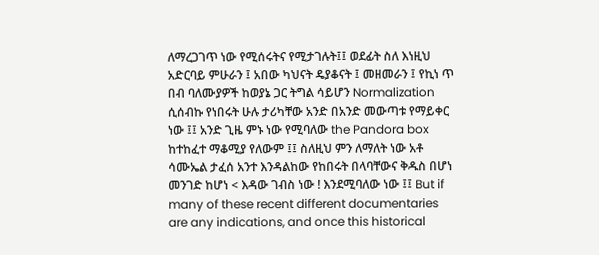ለማረጋገጥ ነው የሚሰሩትና የሚታገሉት፤፤ ወደፊት ስለ እነዚህ አድርባይ ምሁራን ፤ አበው ካህናት ዴያቆናት ፤ መዘመራን ፤ የኪነ ጥ በብ ባለሙያዎች ከወያኔ ጋር ትግል ሳይሆን Normalization ሲሰብኩ የነበሩት ሁሉ ታሪካቸው አንድ በአንድ መውጣቱ የማይቀር ነው ፤፤ አንድ ጊዜ ምኑ ነው የሚባለው the Pandora box ከተከፈተ ማቆሚያ የለውም ፤፤ ስለዚህ ምን ለማለት ነው አቶ ሳሙኤል ታፈሰ አንተ እንዳልከው የከበሩት በላባቸውና ቅዱስ በሆነ መንገድ ከሆነ < እዳው ገብስ ነው ! እንደሚባለው ነው ፤፤ But if many of these recent different documentaries are any indications, and once this historical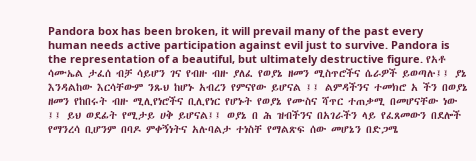Pandora box has been broken, it will prevail many of the past every human needs active participation against evil just to survive. Pandora is the representation of a beautiful, but ultimately destructive figure. የአቶ ሳሙኤል ታፈሰ ብቻ ሳይሆን ገና የብዙ ብዙ ያለፈ የወያኔ ዘመን ሚስጥሮችና ሴራዎች ይወጣሉ፤፤ ያኔ እንዳልከው እርሳቸውም ንጹህ ከሆኑ አብረን የምናየው ይሆናል ፤፤ ልምዳችንና ተመክሮ አ ችን በወያኔ ዘመን የከበሩት ብዙ ሚሊየነሮችና ቢሊየነር የሆኑት የወያኔ የሙስና ሻጥር ተጠቃሚ በመሆናቸው ነው ፤፤ ይህ ወደፊት የሚታይ ሀቅ ይሆናል፤፤ ወያኔ በ ሕ ዝብችንና በአገራችን ላይ የፈጸመውን በደሎች የማንረሳ ቢሆንም በባዶ ምቀኝነትና አሉባልታ ተነስቸ የማልጽፍ ሰው መሆኔን በድጋሜ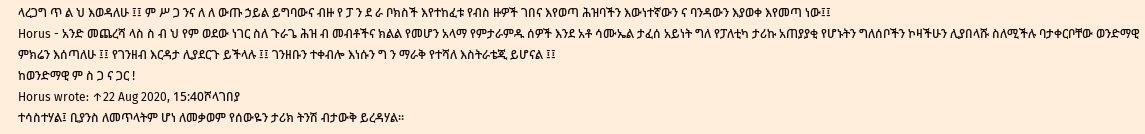ላረጋግ ጥ ል ህ እወዳለሁ ፤፤ ም ሥ ጋ ንና ለ ለ ውጡ ኃይል ይግባውና ብዙ የ ፓ ን ደ ራ ቦክስች እየተከፈቱ የብስ ዙዎች ገበና እየወጣ ሕዝባችን እውነተኛውን ና ባንዳውን እያወቀ እየመጣ ነው፤፤
Horus - አንድ መጨረሻ ላስ ስ ብ ህ የም ወደው ነገር ስለ ጉራጌ ሕዝ ብ መብቶችና ክልል የመሆን አላማ የምታራምዱ ሰዎች እንደ አቶ ሳሙኤል ታፈሰ አይነት ግለ የፓለቲካ ታሪኩ አጠያያቂ የሆኑትን ግለሰቦችን ኮዛችሁን ሊያበላሹ ስለሚችሉ ባታቀርቦቸው ወንድማዊ ምክሬን እሰጣለሁ ፤፤ የገንዘብ እርዳታ ሊያደርጉ ይችላሉ ፤፤ ገንዘቡን ተቀብሎ እነሱን ግ ን ማራቅ የተሻለ እስትራቴጂ ይሆናል ፤፤
ከወንድማዊ ም ስ ጋ ና ጋር !
Horus wrote: ↑22 Aug 2020, 15:40ሾላገበያ
ተሳስተሃል፤ ቢያንስ ለመጥላትም ሆነ ለመቃወም የሰውዬን ታሪክ ትንሽ ብታውቅ ይረዳሃል።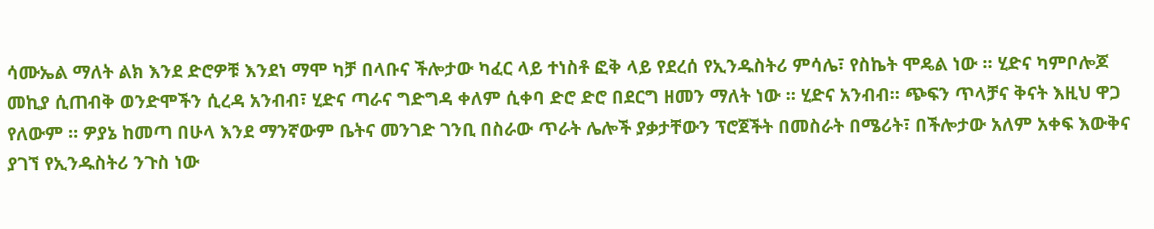ሳሙኤል ማለት ልክ እንደ ድሮዎቹ እንደነ ማሞ ካቻ በላቡና ችሎታው ካፈር ላይ ተነስቶ ፎቅ ላይ የደረሰ የኢንዱስትሪ ምሳሌ፣ የስኬት ሞዴል ነው ። ሂድና ካምቦሎጆ መኪያ ሲጠብቅ ወንድሞችን ሲረዳ አንብብ፣ ሂድና ጣራና ግድግዳ ቀለም ሲቀባ ድሮ ድሮ በደርግ ዘመን ማለት ነው ። ሂድና አንብብ። ጭፍን ጥላቻና ቅናት እዚህ ዋጋ የለውም ። ዎያኔ ከመጣ በሁላ እንደ ማንኛውም ቤትና መንገድ ገንቢ በስራው ጥራት ሌሎች ያቃታቸውን ፕሮጀችት በመስራት በሜሪት፣ በችሎታው አለም አቀፍ እውቅና ያገኘ የኢንዱስትሪ ንጉስ ነው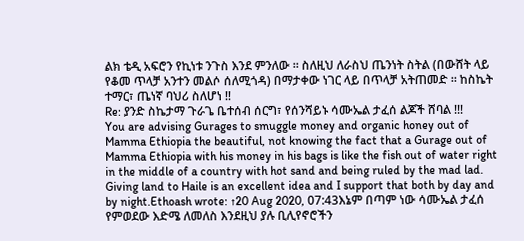ልክ ቴዲ አፍሮን የኪነቱ ንጉስ እንደ ምንለው ። ስለዚህ ለራስህ ጤንነት ስትል (በውሸት ላይ የቆመ ጥላቻ አንተን መልሶ ሰለሚጎዳ) በማታቀው ነገር ላይ በጥላቻ አትጠመድ ። ከስኬት ተማር፣ ጤነኛ ባህሪ ስለሆነ !!
Re: ያንድ ስኬታማ ጉራጌ ቤተሰብ ሰርግ፣ የሰንሻይኑ ሳሙኤል ታፈሰ ልጆች ሸባል !!!
You are advising Gurages to smuggle money and organic honey out of Mamma Ethiopia the beautiful, not knowing the fact that a Gurage out of Mamma Ethiopia with his money in his bags is like the fish out of water right in the middle of a country with hot sand and being ruled by the mad lad. Giving land to Haile is an excellent idea and I support that both by day and by night.Ethoash wrote: ↑20 Aug 2020, 07:43እኔም በጣም ነው ሳሙኤል ታፈሰ የምወደው እድሜ ለመለስ እንደዚህ ያሉ ቢሊየኖሮችን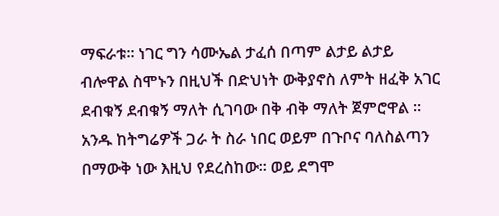ማፍራቱ። ነገር ግን ሳሙኤል ታፈሰ በጣም ልታይ ልታይ ብሎዋል ስሞኑን በዚህች በድህነት ውቅያኖስ ለምት ዘፈቅ አገር ደብቁኝ ደብቁኝ ማለት ሲገባው በቅ ብቅ ማለት ጀምሮዋል ። አንዱ ከትግሬዎች ጋራ ት ስራ ነበር ወይም በጉቦና ባለስልጣን በማውቅ ነው እዚህ የደረስከው። ወይ ደግሞ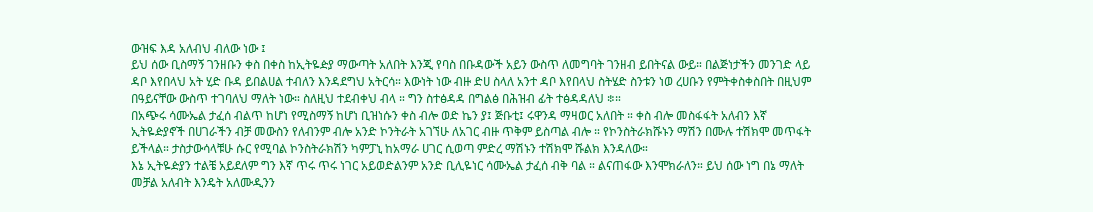ውዝፍ እዳ አለብህ ብለው ነው ፤
ይህ ሰው ቢስማኝ ገንዘቡን ቀስ በቀስ ከኢትዬዽያ ማውጣት አለበት እንጂ የባስ በቡዳውች አይን ውስጥ ለመግባት ገንዘብ ይበትናል ውይ። በልጅነታችን መንገድ ላይ ዳቦ እየበላህ አት ሂድ ቡዳ ይበልሀል ተብለን እንዳደግህ አትርሳ። እውነት ነው ብዙ ድሀ ስላለ አንተ ዳቦ እየበላህ ስትሄድ ስንቱን ነወ ረሀቡን የምትቀስቀስበት በዚህም በዓይናቸው ውስጥ ተገባለህ ማለት ነው። ስለዚህ ተደብቀህ ብላ ። ግን ስተፅዳዳ በግልፅ በሕዝብ ፊት ተፅዳዳለህ ፨።
በአጭሩ ሳሙኤል ታፈሰ ብልጥ ከሆነ የሚስማኝ ከሆነ ቢዝነሱን ቀስ ብሎ ወድ ኬን ያ፤ ጅቡቲ፤ ሩዋንዳ ማዛወር አለበት ። ቀስ ብሎ መስፋፋት አለብን እኛ ኢትዬዽያኖች በሀገራችን ብቻ መውስን የለብንም ብሎ አንድ ኮንትራት አገኘሁ ለአገር ብዙ ጥቅም ይስጣል ብሎ ። የኮንስትራክሹኑን ማሽን በሙሉ ተሽክሞ መጥፋት ይችላል። ታስታውሳላቹሁ ሱር የሚባል ኮንስትራክሽን ካምፓኒ ከአማራ ሀገር ሲወጣ ምድረ ማሽኑን ተሽክሞ ሹልክ እንዳለው።
እኔ ኢትዬዽያን ተልቼ አይደለም ግን እኛ ጥሩ ጥሩ ነገር አይወድልንም አንድ ቢሊዬነር ሳሙኤል ታፈሰ ብቅ ባል ። ልናጠፋው እንሞክራለን። ይህ ሰው ነግ በኔ ማለት መቻል አለብት እንዴት አለሙዲንን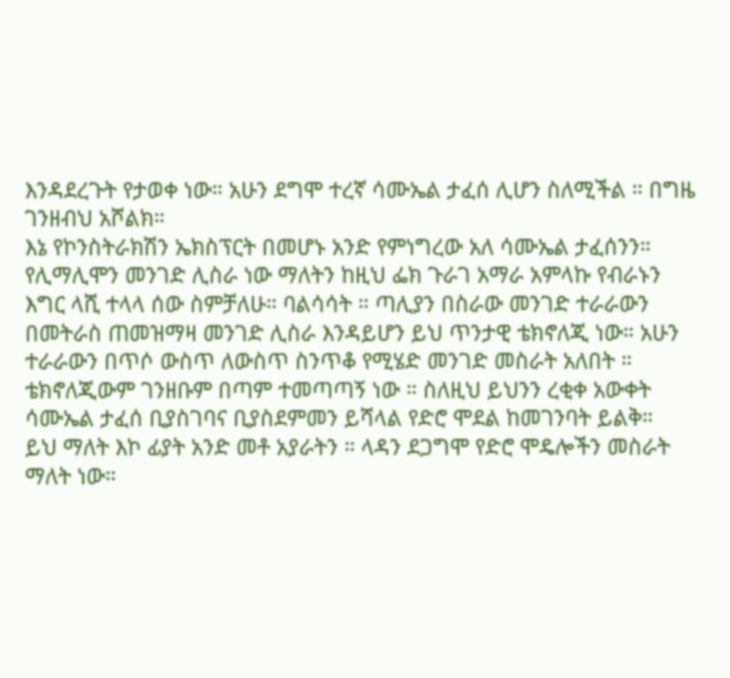እንዳደረጉት የታወቀ ነው። አሁን ደግሞ ተረኛ ሳሙኤል ታፈሰ ሊሆን ስለሚችል ። በግዜ ገንዘብህ አሾልክ።
እኔ የኮንስትራክሽን ኤክስፕርት በመሆኑ አንድ የምነግረው አለ ሳሙኤል ታፈሰንን። የሊማሊሞን መንገድ ሊስራ ነው ማለትን ከዚህ ፌክ ጉራገ አማራ አምላኩ የብራኑን እግር ላሺ ተላላ ሰው ስምቻለሁ። ባልሳሳት ። ጣሊያን በስራው መንገድ ተራራውን በመትራስ ጠመዝማዛ መንገድ ሊስራ እንዳይሆን ይህ ጥንታዊ ቴክኖለጂ ነው። አሁን ተራራውን በጥሶ ውስጥ ለውስጥ ስንጥቆ የሚሄድ መንገድ መስራት አለበት ። ቴክኖለጂውም ገንዘቡም በጣም ተመጣጣኝ ነው ። ስለዚህ ይህንን ረቂቀ አውቀት ሳሙኤል ታፈሰ ቢያስገባና ቢያስደምመን ይሻላል የድሮ ሞደል ከመገንባት ይልቅ።
ይህ ማለት እኮ ፊያት አንድ መቶ አያራትን ። ላዳን ደጋግሞ የድሮ ሞዴሎችን መስራት ማለት ነው።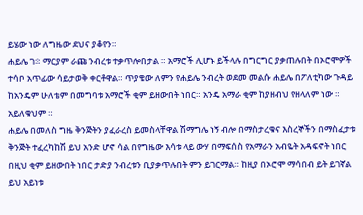ይሄው ነው ለግዜው ደህና ያቆየን።
ሐይሌ ገ፨ ማርያም ራጩ ንብረቱ ተቃጥሎበታል ። አማሮች ሊሆኑ ይችላሉ በግርግር ያቃጠሉበት በኦሮሞዎች ተሳቦ አጥፊው ሳይታወቅ ቀርቶዋል። ጥያቄው ለምን የሐይሌ ንብረት ወደመ መልሱ ሐይሌ በፖለቲካው ጉዳይ ከአንዴም ሁለቴም በመግባቱ አማሮች ቂም ይዘውበት ነበር። አንዴ አማራ ቂም ከያዘብህ የዘላለም ነው ። አይለቁህም ።
ሐይሌ በመለስ ግዜ ቅንጅትን ያፈራረስ ይመስላቸዋል ሽማግሌ ነኝ ብሎ በማስታረቁና እስረኞችን በማስፈታቱ ቅንጅት ተፈረካከሽ ይህ አንድ ሆኖ ሳል በየግዜው እሳቱ ላይ ውሃ በማፍሰስ የአማራን አብዬት አዳፍኖት ነበር በዚህ ቂም ይዘውበት ነበር ታድያ ንብረቱን ቢያቃጥሉበት ምን ይገርማል። ከዚያ በኦሮሞ ማሳበብ ይት ይገኛል ይህ አይነቱ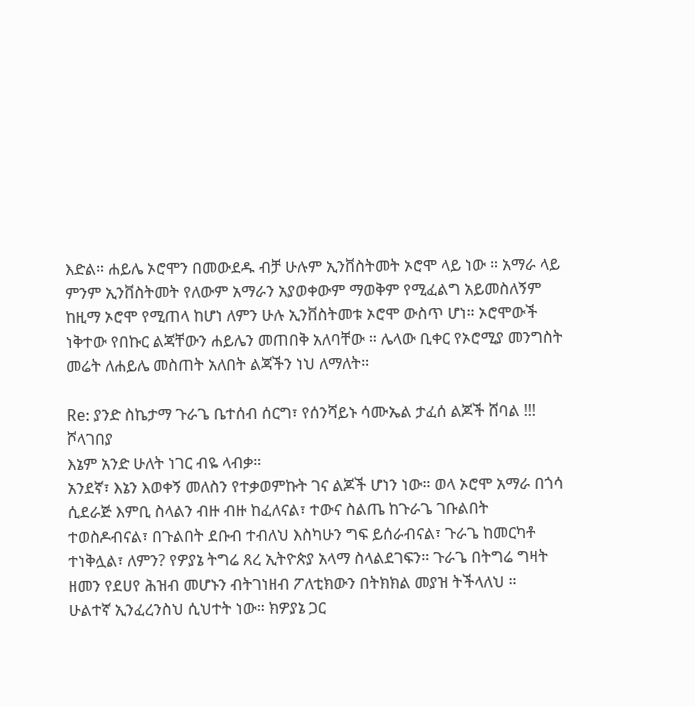እድል። ሐይሌ ኦሮሞን በመውደዱ ብቻ ሁሉም ኢንቨስትመት ኦሮሞ ላይ ነው ። አማራ ላይ ምንም ኢንቨስትመት የለውም አማራን አያወቀውም ማወቅም የሚፈልግ አይመስለኝም ከዚማ ኦሮሞ የሚጠላ ከሆነ ለምን ሁሉ ኢንቨስትመቱ ኦሮሞ ውስጥ ሆነ። ኦሮሞውች ነቅተው የበኩር ልጃቸውን ሐይሌን መጠበቅ አለባቸው ። ሌላው ቢቀር የኦሮሚያ መንግስት መሬት ለሐይሌ መስጠት አለበት ልጃችን ነህ ለማለት።

Re: ያንድ ስኬታማ ጉራጌ ቤተሰብ ሰርግ፣ የሰንሻይኑ ሳሙኤል ታፈሰ ልጆች ሸባል !!!
ሾላገበያ
እኔም አንድ ሁለት ነገር ብዬ ላብቃ።
አንደኛ፣ እኔን እወቀኝ መለስን የተቃወምኩት ገና ልጆች ሆነን ነው። ወላ ኦሮሞ አማራ በጎሳ ሲደራጅ እምቢ ስላልን ብዙ ብዙ ከፈለናል፣ ተውና ስልጤ ከጉራጌ ገቡልበት ተወስዶብናል፣ በጉልበት ደቡብ ተብለህ እስካሁን ግፍ ይሰራብናል፣ ጉራጌ ከመርካቶ ተነቅሏል፣ ለምን? የዎያኔ ትግሬ ጸረ ኢትዮጵያ አላማ ስላልደገፍን። ጉራጌ በትግሬ ግዛት ዘመን የደሀየ ሕዝብ መሆኑን ብትገነዘብ ፖለቲክውን በትክክል መያዝ ትችላለህ ።
ሁልተኛ ኢንፈረንስህ ሲህተት ነው። ክዎያኔ ጋር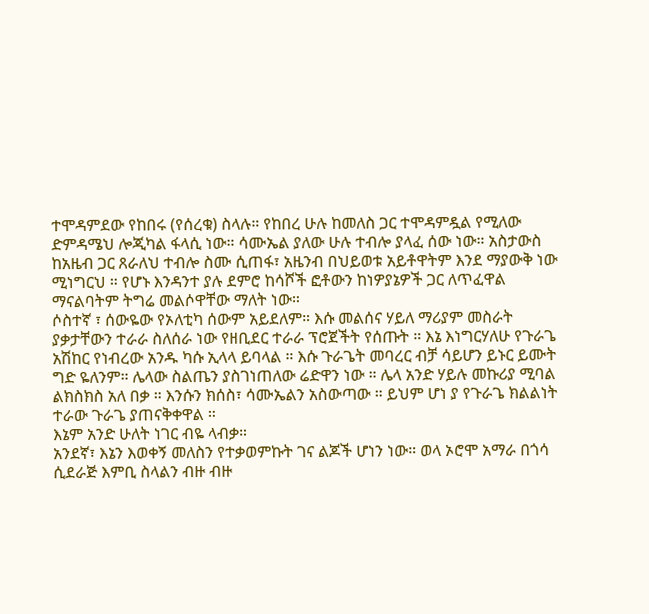ተሞዳምደው የከበሩ (የሰረቁ) ስላሉ። የከበረ ሁሉ ከመለስ ጋር ተሞዳምዷል የሚለው ድምዳሜህ ሎጂካል ፋላሲ ነው። ሳሙኤል ያለው ሁሉ ተብሎ ያላፈ ሰው ነው። አስታውስ ከአዜብ ጋር ጸራለህ ተብሎ ስሙ ሲጠፋ፣ አዜንብ በህይወቱ አይቶዋትም እንደ ማያውቅ ነው ሚነግርህ ። የሆኑ እንዳንተ ያሉ ደምሮ ከሳሾች ፎቶውን ከነዎያኔዎች ጋር ለጥፈዋል ማናልባትም ትግሬ መልሶዋቸው ማለት ነው።
ሶስተኛ ፣ ሰውዬው የኦለቲካ ሰውም አይደለም። እሱ መልሰና ሃይለ ማሪያም መስራት ያቃታቸውን ተራራ ስለሰራ ነው የዘቢደር ተራራ ፕሮጀችት የሰጡት ። እኔ እነግርሃለሁ የጉራጌ አሽከር የነብረው አንዱ ካሱ ኢላላ ይባላል ። እሱ ጉራጌት መባረር ብቻ ሳይሆን ይኑር ይሙት ግድ ዬለንም። ሌላው ስልጤን ያስገነጠለው ሬድዋን ነው ። ሌላ አንድ ሃይሉ መኩሪያ ሚባል ልክስክስ አለ በቃ ። እንሱን ክሰስ፣ ሳሙኤልን አስውጣው ። ይህም ሆነ ያ የጉራጌ ክልልነት ተራው ጉራጌ ያጠናቅቀዋል ።
እኔም አንድ ሁለት ነገር ብዬ ላብቃ።
አንደኛ፣ እኔን እወቀኝ መለስን የተቃወምኩት ገና ልጆች ሆነን ነው። ወላ ኦሮሞ አማራ በጎሳ ሲደራጅ እምቢ ስላልን ብዙ ብዙ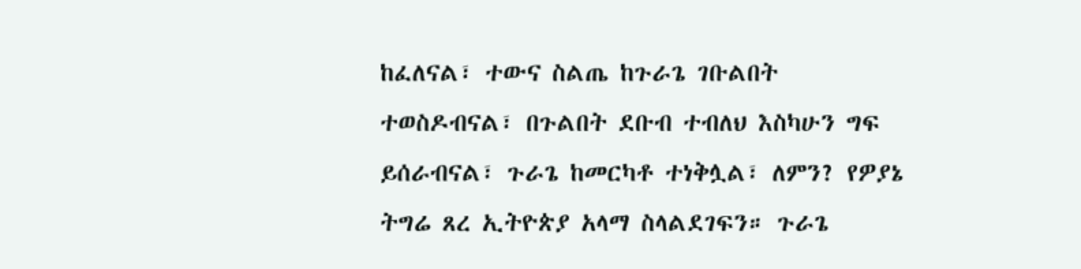ከፈለናል፣ ተውና ስልጤ ከጉራጌ ገቡልበት ተወስዶብናል፣ በጉልበት ደቡብ ተብለህ እስካሁን ግፍ ይሰራብናል፣ ጉራጌ ከመርካቶ ተነቅሏል፣ ለምን? የዎያኔ ትግሬ ጸረ ኢትዮጵያ አላማ ስላልደገፍን። ጉራጌ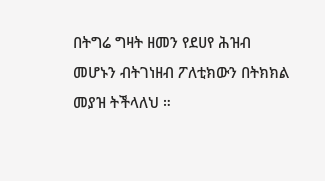በትግሬ ግዛት ዘመን የደሀየ ሕዝብ መሆኑን ብትገነዘብ ፖለቲክውን በትክክል መያዝ ትችላለህ ።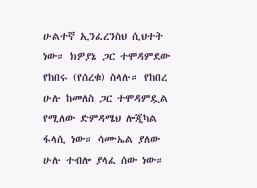ሁልተኛ ኢንፈረንስህ ሲህተት ነው። ክዎያኔ ጋር ተሞዳምደው የከበሩ (የሰረቁ) ስላሉ። የከበረ ሁሉ ከመለስ ጋር ተሞዳምዷል የሚለው ድምዳሜህ ሎጂካል ፋላሲ ነው። ሳሙኤል ያለው ሁሉ ተብሎ ያላፈ ሰው ነው።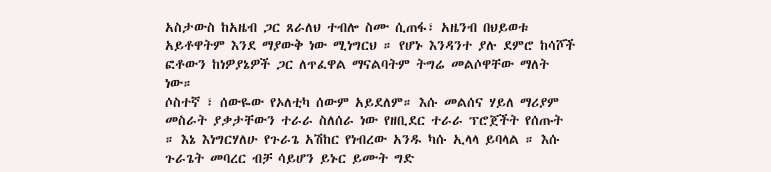አስታውስ ከአዜብ ጋር ጸራለህ ተብሎ ስሙ ሲጠፋ፣ አዜንብ በህይወቱ አይቶዋትም እንደ ማያውቅ ነው ሚነግርህ ። የሆኑ እንዳንተ ያሉ ደምሮ ከሳሾች ፎቶውን ከነዎያኔዎች ጋር ለጥፈዋል ማናልባትም ትግሬ መልሶዋቸው ማለት ነው።
ሶስተኛ ፣ ሰውዬው የኦለቲካ ሰውም አይደለም። እሱ መልሰና ሃይለ ማሪያም መስራት ያቃታቸውን ተራራ ስለሰራ ነው የዘቢደር ተራራ ፕሮጀችት የሰጡት ። እኔ እነግርሃለሁ የጉራጌ አሽከር የነብረው አንዱ ካሱ ኢላላ ይባላል ። እሱ ጉራጌት መባረር ብቻ ሳይሆን ይኑር ይሙት ግድ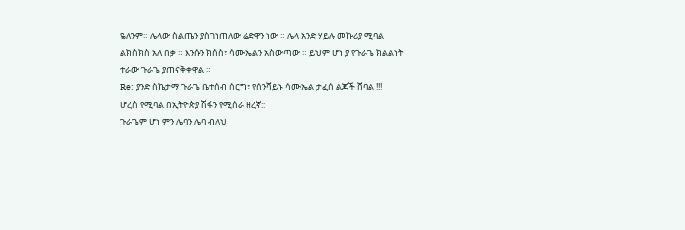ዬለንም። ሌላው ስልጤን ያስገነጠለው ሬድዋን ነው ። ሌላ አንድ ሃይሉ መኩሪያ ሚባል ልክስክስ አለ በቃ ። እንሱን ክሰስ፣ ሳሙኤልን አስውጣው ። ይህም ሆነ ያ የጉራጌ ክልልነት ተራው ጉራጌ ያጠናቅቀዋል ።
Re: ያንድ ስኬታማ ጉራጌ ቤተሰብ ሰርግ፣ የሰንሻይኑ ሳሙኤል ታፈሰ ልጆች ሸባል !!!
ሆረስ የሚባል በኢትዮጵያ ሽፋን የሚሰራ ዘረኛ::
ጉራጌም ሆነ ምን ሌባን ሌባ ብለህ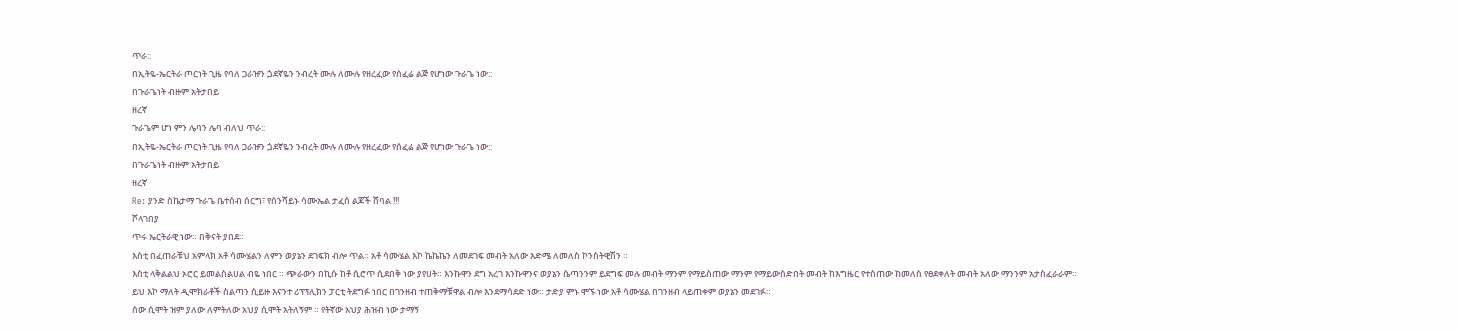ጥራ::
በኢትዬ-ኤርትራ ጦርነት ጊዜ የባለ ጋራዡን ጏደኛዬን ንብረት ሙሉ ለሙሉ የዘረፈው የሰፈሬ ልጅ የሆነው ጉራጌ ነው::
በጉራጌነት ብዙም አትታበይ
ዘረኛ
ጉራጌም ሆነ ምን ሌባን ሌባ ብለህ ጥራ::
በኢትዬ-ኤርትራ ጦርነት ጊዜ የባለ ጋራዡን ጏደኛዬን ንብረት ሙሉ ለሙሉ የዘረፈው የሰፈሬ ልጅ የሆነው ጉራጌ ነው::
በጉራጌነት ብዙም አትታበይ
ዘረኛ
Re: ያንድ ስኬታማ ጉራጌ ቤተሰብ ሰርግ፣ የሰንሻይኑ ሳሙኤል ታፈሰ ልጆች ሸባል !!!
ሾላገበያ
ጥሩ ኤርትራዊ ነው። በቅናት ያበደ።
እስቲ በፈጠራቹህ አምላክ አቶ ሳሙሄልን ለምን ወያኔን ደገፍክ ብሎ ጥል። አቶ ሳሙሄል እኮ ኬኬኬን ለመደገፍ መብት አለው እድሜ ለመለስ ኮንስትዊሽን ።
እስቲ ላቅልልህ ኦሮር ይመልስልሀል ብዬ ነበር ። ጭራውን በኪሱ ከቶ ሲሮጥ ሲደበቅ ነው ያየሀት። እንኩዋን ደግ አረገ እንኩዋንና ወያኔን ሴጣንንም ይደግፍ መሉ መብት ማንም የማይስጠው ማንም የማይውስድበት መብት ከእግዜር የተስጠው ከመለስ የፀደቀለት መብት አለው ማንንም አታስፈራራም።
ይህ እኮ ማለት ዲሞክራቶች ስልጣን ሲይዙ እናንተ ሪፕፕሊክን ፓርቲ ትደግፉ ነበር በገንዘብ ተጠቅማቹዋል ብሎ እንደማሳደድ ነው። ታድያ ምኑ ሞኙ ነው አቶ ሳሙሄል በገንዘብ ላይጠቀም ወያኔን መደገፉ።
ሰው ሲሞት ዝም ያለው ለምትለው አህያ ሲሞት አትለኝም ። የትኛው አህያ ሕዝብ ነው ታማኝ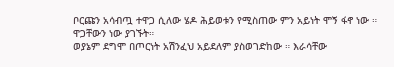ቦርጩን አሳብጧ ተዋጋ ሲለው ሄዶ ሕይወቱን የሚስጠው ምን አይነት ሞኝ ፋኖ ነው ። ዋጋቸውን ነው ያገኙት።
ወያኔም ደግሞ በጦርነት አሽንፈህ አይደለም ያስወገድከው ። እራሳቸው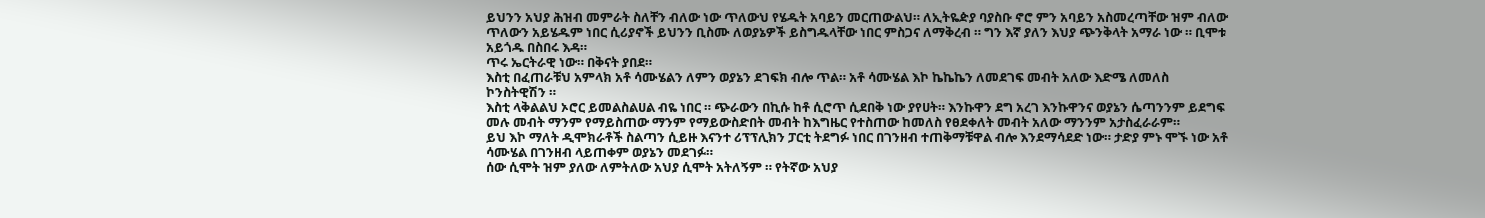ይህንን አህያ ሕዝብ መምራት ስለቸን ብለው ነው ጥለውህ የሄዱት አባይን መርጠውልህ። ለኢትዬዽያ ባያስቡ ኖሮ ምን አባይን አስመረጣቸው ዝም ብለው ጥለውን አይሄዱም ነበር ሲሪያኖች ይህንን ቢስሙ ለወያኔዎች ይስግዱላቸው ነበር ምስጋና ለማቅረብ ። ግን እኛ ያለን እህያ ጭንቅላት አማራ ነው ። ቢሞቱ አይጎዱ በስበሩ እዳ።
ጥሩ ኤርትራዊ ነው። በቅናት ያበደ።
እስቲ በፈጠራቹህ አምላክ አቶ ሳሙሄልን ለምን ወያኔን ደገፍክ ብሎ ጥል። አቶ ሳሙሄል እኮ ኬኬኬን ለመደገፍ መብት አለው እድሜ ለመለስ ኮንስትዊሽን ።
እስቲ ላቅልልህ ኦሮር ይመልስልሀል ብዬ ነበር ። ጭራውን በኪሱ ከቶ ሲሮጥ ሲደበቅ ነው ያየሀት። እንኩዋን ደግ አረገ እንኩዋንና ወያኔን ሴጣንንም ይደግፍ መሉ መብት ማንም የማይስጠው ማንም የማይውስድበት መብት ከእግዜር የተስጠው ከመለስ የፀደቀለት መብት አለው ማንንም አታስፈራራም።
ይህ እኮ ማለት ዲሞክራቶች ስልጣን ሲይዙ እናንተ ሪፕፕሊክን ፓርቲ ትደግፉ ነበር በገንዘብ ተጠቅማቹዋል ብሎ እንደማሳደድ ነው። ታድያ ምኑ ሞኙ ነው አቶ ሳሙሄል በገንዘብ ላይጠቀም ወያኔን መደገፉ።
ሰው ሲሞት ዝም ያለው ለምትለው አህያ ሲሞት አትለኝም ። የትኛው አህያ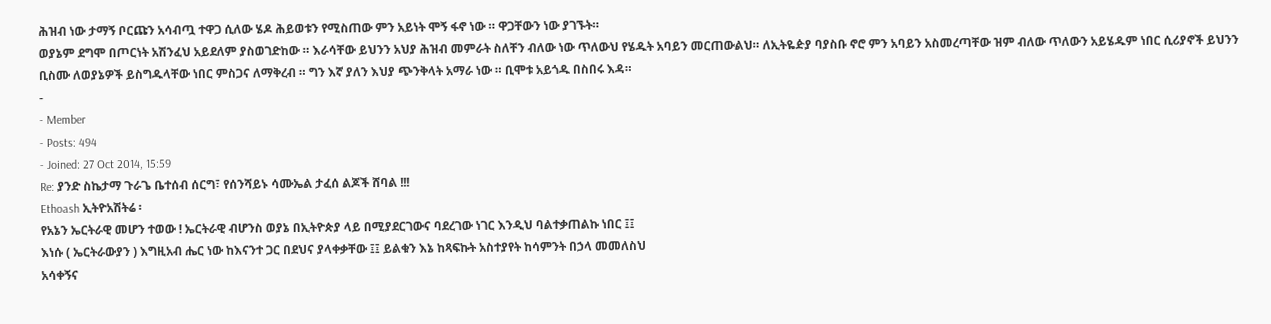ሕዝብ ነው ታማኝ ቦርጩን አሳብጧ ተዋጋ ሲለው ሄዶ ሕይወቱን የሚስጠው ምን አይነት ሞኝ ፋኖ ነው ። ዋጋቸውን ነው ያገኙት።
ወያኔም ደግሞ በጦርነት አሽንፈህ አይደለም ያስወገድከው ። እራሳቸው ይህንን አህያ ሕዝብ መምራት ስለቸን ብለው ነው ጥለውህ የሄዱት አባይን መርጠውልህ። ለኢትዬዽያ ባያስቡ ኖሮ ምን አባይን አስመረጣቸው ዝም ብለው ጥለውን አይሄዱም ነበር ሲሪያኖች ይህንን ቢስሙ ለወያኔዎች ይስግዱላቸው ነበር ምስጋና ለማቅረብ ። ግን እኛ ያለን እህያ ጭንቅላት አማራ ነው ። ቢሞቱ አይጎዱ በስበሩ እዳ።
-
- Member
- Posts: 494
- Joined: 27 Oct 2014, 15:59
Re: ያንድ ስኬታማ ጉራጌ ቤተሰብ ሰርግ፣ የሰንሻይኑ ሳሙኤል ታፈሰ ልጆች ሸባል !!!
Ethoash ኢትዮአሽትሬ ፡
የአኔን ኤርትራዊ መሆን ተወው ! ኤርትራዊ ብሆንስ ወያኔ በኢትዮጵያ ላይ በሚያደርገውና ባደረገው ነገር እንዲህ ባልተቃጠልኩ ነበር ፤፤
እነሱ ( ኤርትራውያን ) እግዚአብ ሔር ነው ከእናንተ ጋር በደህና ያላቀቃቸው ፤፤ ይልቁን እኔ ከጻፍኩት አስተያየት ከሳምንት በኃላ መመለስህ
አሳቀኝና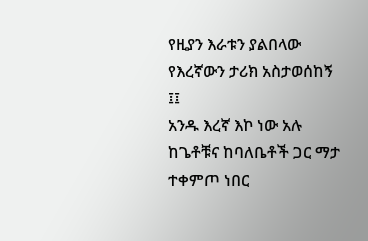የዚያን እራቱን ያልበላው የእረኛውን ታሪክ አስታወሰከኝ ፤፤
አንዱ እረኛ እኮ ነው አሉ ከጌቶቹና ከባለቤቶች ጋር ማታ ተቀምጦ ነበር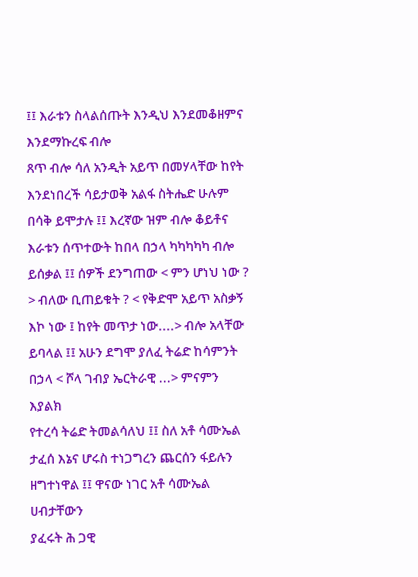፤፤ እራቱን ስላልሰጡት እንዲህ እንደመቆዘምና እንደማኩረፍ ብሎ
ጸጥ ብሎ ሳለ አንዲት አይጥ በመሃላቸው ከየት እንደነበረች ሳይታወቅ አልፋ ስትሔድ ሁሉም በሳቅ ይሞታሉ ፤፤ እረኛው ዝም ብሎ ቆይቶና
እራቱን ሰጥተውት ከበላ በኃላ ካካካካካ ብሎ ይሰቃል ፤፤ ሰዎች ደንግጠው < ምን ሆነህ ነው ? > ብለው ቢጠይቁት ? < የቅድሞ አይጥ አስቃኝ
እኮ ነው ፤ ከየት መጥታ ነው....> ብሎ አላቸው ይባላል ፤፤ አሁን ደግሞ ያለፈ ትሬድ ከሳምንት በኃላ < ሾላ ገብያ ኤርትራዊ ...> ምናምን እያልክ
የተረሳ ትሬድ ትመልሳለህ ፤፤ ስለ አቶ ሳሙኤል ታፈሰ እኔና ሆሩስ ተነጋግረን ጨርሰን ፋይሉን ዘግተነዋል ፤፤ ዋናው ነገር አቶ ሳሙኤል ሀብታቸውን
ያፈሩት ሕ ጋዊ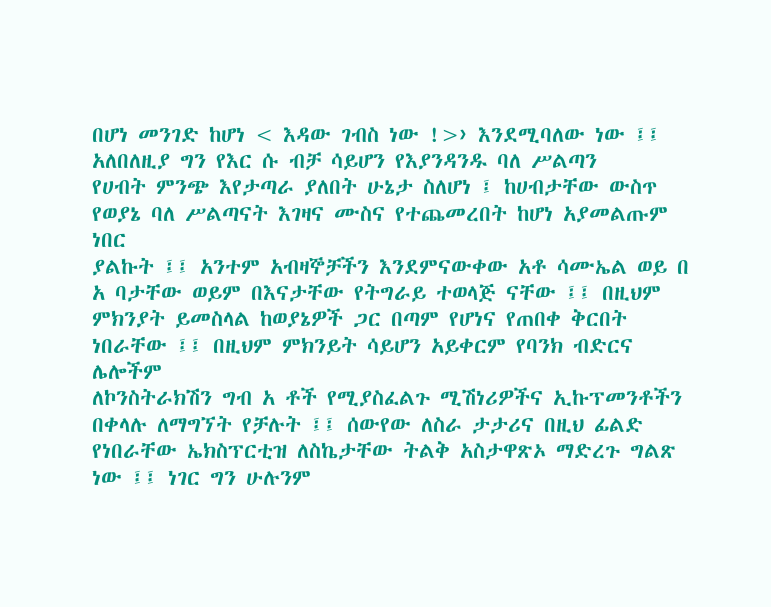በሆነ መንገድ ከሆነ < እዳው ገብስ ነው !>› እንደሚባለው ነው ፤፤ አለበለዚያ ግን የእር ሱ ብቻ ሳይሆን የእያንዳንዱ ባለ ሥልጣን
የሀብት ምንጭ እየታጣራ ያለበት ሁኔታ ስለሆነ ፤ ከሀብታቸው ውስጥ የወያኔ ባለ ሥልጣናት እገዛና ሙስና የተጨመረበት ከሆነ አያመልጡም ነበር
ያልኩት ፤፤ አንተም አብዛኞቻችን እንደምናውቀው አቶ ሳሙኤል ወይ በ አ ባታቸው ወይም በእናታቸው የትግራይ ተወላጅ ናቸው ፤፤ በዚህም
ምክንያት ይመስላል ከወያኔዎች ጋር በጣም የሆነና የጠበቀ ቅርበት ነበራቸው ፤፤ በዚህም ምክንይት ሳይሆን አይቀርም የባንክ ብድርና ሌሎችም
ለኮንስትራክሽን ግብ አ ቶች የሚያስፈልጉ ሚሽነሪዎችና ኢኩፕመንቶችን በቀላሉ ለማግኘት የቻሉት ፤፤ ሰውየው ለስራ ታታሪና በዚህ ፊልድ
የነበራቸው ኤክስፕርቲዝ ለስኬታቸው ትልቅ አስታዋጽኦ ማድረጉ ግልጽ ነው ፤፤ ነገር ግን ሁሉንም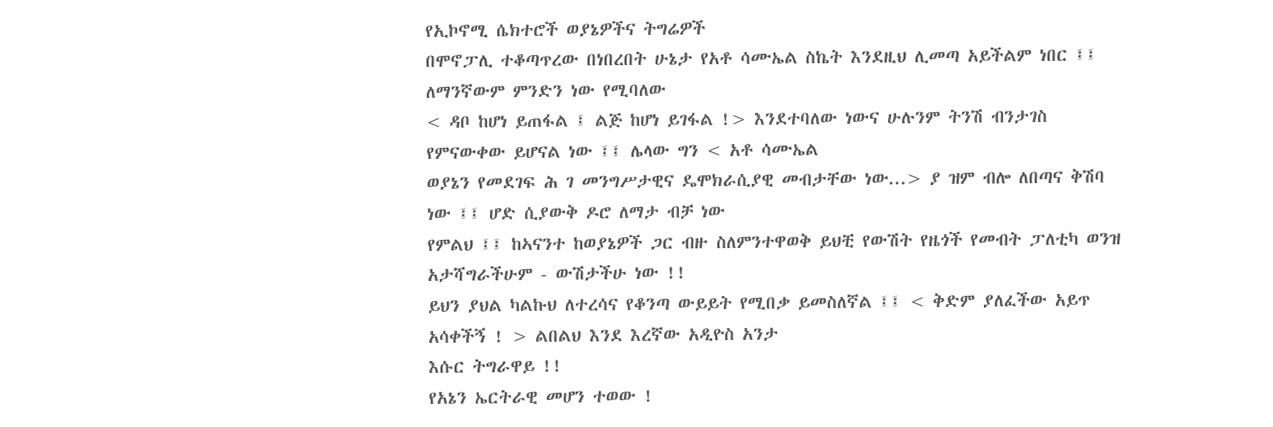የኢኮኖሚ ሴክተሮች ወያኔዎችና ትግሬዎች
በሞኖፓሊ ተቆጣጥረው በነበረበት ሁኔታ የአቶ ሳሙኤል ስኬት እንደዚህ ሊመጣ አይችልም ነበር ፤፤ ለማንኛውም ምንድን ነው የሚባለው
< ዳቦ ከሆነ ይጠፋል ፤ ልጅ ከሆነ ይገፋል !> እንደተባለው ነውና ሁሉንም ትንሽ ብንታገስ የምናውቀው ይሆናል ነው ፤፤ ሌላው ግን < አቶ ሳሙኤል
ወያኔን የመደገፍ ሕ ገ መንግሥታዊና ዴሞክራሲያዊ መብታቸው ነው...> ያ ዝም ብሎ ለበጣና ቅሽባ ነው ፤፤ ሆድ ሲያውቅ ዶሮ ለማታ ብቻ ነው
የምልህ ፤፤ ከኣናንተ ከወያኔዎች ጋር ብዙ ስለምንተዋወቅ ይህቺ የውሽት የዜጎች የመብት ፓለቲካ ወንዝ አታሻግራችሁም - ውሽታችሁ ነው !!
ይህን ያህል ካልኩህ ለተረሳና የቆንጣ ውይይት የሚበቃ ይመስለኛል ፤፤ < ቅድም ያለፈችው አይጥ አሳቀችኝ ! > ልበልህ እንደ እረኛው አዲዮስ አንታ
እሱር ትግራዋይ !!
የአኔን ኤርትራዊ መሆን ተወው !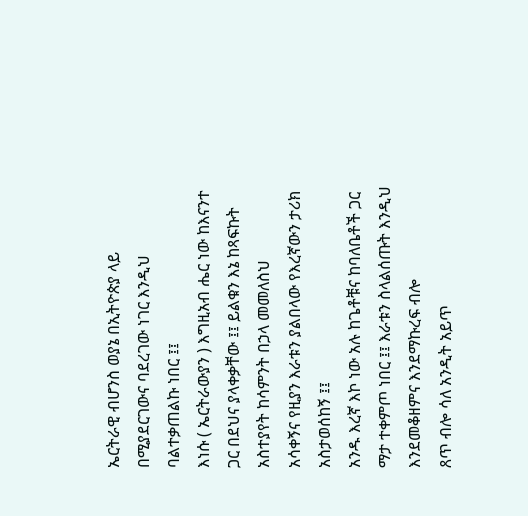ኤርትራዊ ብሆንስ ወያኔ በኢትዮጵያ ላይ በሚያደርገውና ባደረገው ነገር እንዲህ ባልተቃጠልኩ ነበር ፤፤
እነሱ ( ኤርትራውያን ) እግዚአብ ሔር ነው ከእናንተ ጋር በደህና ያላቀቃቸው ፤፤ ይልቁን እኔ ከጻፍኩት አስተያየት ከሳምንት በኃላ መመለስህ
አሳቀኝና የዚያን እራቱን ያልበላው የእረኛውን ታሪክ አስታወሰከኝ ፤፤
አንዱ እረኛ እኮ ነው አሉ ከጌቶቹና ከባለቤቶች ጋር ማታ ተቀምጦ ነበር ፤፤ እራቱን ስላልሰጡት እንዲህ እንደመቆዘምና እንደማኩረፍ ብሎ
ጸጥ ብሎ ሳለ አንዲት አይጥ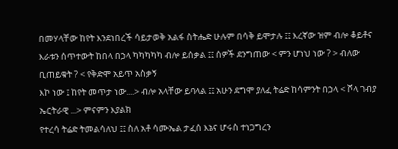በመሃላቸው ከየት እንደነበረች ሳይታወቅ አልፋ ስትሔድ ሁሉም በሳቅ ይሞታሉ ፤፤ እረኛው ዝም ብሎ ቆይቶና
እራቱን ሰጥተውት ከበላ በኃላ ካካካካካ ብሎ ይሰቃል ፤፤ ሰዎች ደንግጠው < ምን ሆነህ ነው ? > ብለው ቢጠይቁት ? < የቅድሞ አይጥ አስቃኝ
እኮ ነው ፤ ከየት መጥታ ነው....> ብሎ አላቸው ይባላል ፤፤ አሁን ደግሞ ያለፈ ትሬድ ከሳምንት በኃላ < ሾላ ገብያ ኤርትራዊ ...> ምናምን እያልክ
የተረሳ ትሬድ ትመልሳለህ ፤፤ ስለ አቶ ሳሙኤል ታፈሰ እኔና ሆሩስ ተነጋግረን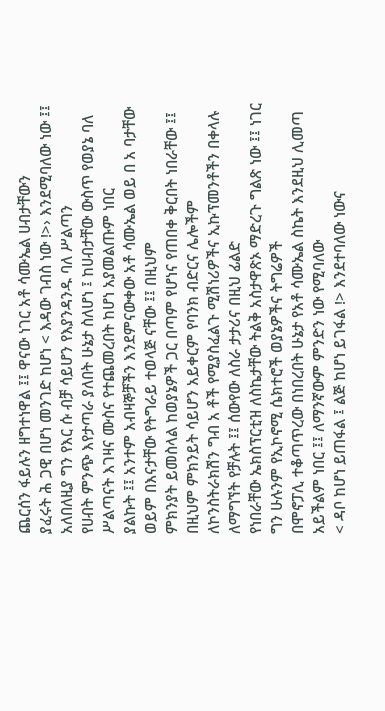ጨርሰን ፋይሉን ዘግተነዋል ፤፤ ዋናው ነገር አቶ ሳሙኤል ሀብታቸውን
ያፈሩት ሕ ጋዊ በሆነ መንገድ ከሆነ < እዳው ገብስ ነው !>› እንደሚባለው ነው ፤፤ አለበለዚያ ግን የእር ሱ ብቻ ሳይሆን የእያንዳንዱ ባለ ሥልጣን
የሀብት ምንጭ እየታጣራ ያለበት ሁኔታ ስለሆነ ፤ ከሀብታቸው ውስጥ የወያኔ ባለ ሥልጣናት እገዛና ሙስና የተጨመረበት ከሆነ አያመልጡም ነበር
ያልኩት ፤፤ አንተም አብዛኞቻችን እንደምናውቀው አቶ ሳሙኤል ወይ በ አ ባታቸው ወይም በእናታቸው የትግራይ ተወላጅ ናቸው ፤፤ በዚህም
ምክንያት ይመስላል ከወያኔዎች ጋር በጣም የሆነና የጠበቀ ቅርበት ነበራቸው ፤፤ በዚህም ምክንይት ሳይሆን አይቀርም የባንክ ብድርና ሌሎችም
ለኮንስትራክሽን ግብ አ ቶች የሚያስፈልጉ ሚሽነሪዎችና ኢኩፕመንቶችን በቀላሉ ለማግኘት የቻሉት ፤፤ ሰውየው ለስራ ታታሪና በዚህ ፊልድ
የነበራቸው ኤክስፕርቲዝ ለስኬታቸው ትልቅ አስታዋጽኦ ማድረጉ ግልጽ ነው ፤፤ ነገር ግን ሁሉንም የኢኮኖሚ ሴክተሮች ወያኔዎችና ትግሬዎች
በሞኖፓሊ ተቆጣጥረው በነበረበት ሁኔታ የአቶ ሳሙኤል ስኬት እንደዚህ ሊመጣ አይችልም ነበር ፤፤ ለማንኛውም ምንድን ነው የሚባለው
< ዳቦ ከሆነ ይጠፋል ፤ ልጅ ከሆነ ይገፋል !> እንደተባለው ነውና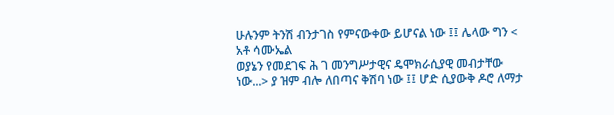ሁሉንም ትንሽ ብንታገስ የምናውቀው ይሆናል ነው ፤፤ ሌላው ግን < አቶ ሳሙኤል
ወያኔን የመደገፍ ሕ ገ መንግሥታዊና ዴሞክራሲያዊ መብታቸው ነው...> ያ ዝም ብሎ ለበጣና ቅሽባ ነው ፤፤ ሆድ ሲያውቅ ዶሮ ለማታ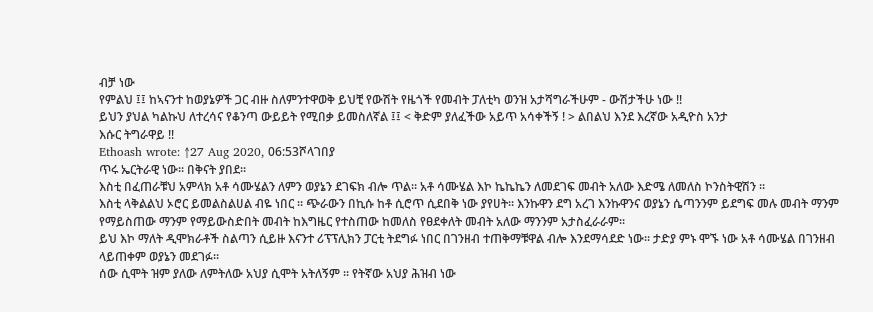ብቻ ነው
የምልህ ፤፤ ከኣናንተ ከወያኔዎች ጋር ብዙ ስለምንተዋወቅ ይህቺ የውሽት የዜጎች የመብት ፓለቲካ ወንዝ አታሻግራችሁም - ውሽታችሁ ነው !!
ይህን ያህል ካልኩህ ለተረሳና የቆንጣ ውይይት የሚበቃ ይመስለኛል ፤፤ < ቅድም ያለፈችው አይጥ አሳቀችኝ ! > ልበልህ እንደ እረኛው አዲዮስ አንታ
እሱር ትግራዋይ !!
Ethoash wrote: ↑27 Aug 2020, 06:53ሾላገበያ
ጥሩ ኤርትራዊ ነው። በቅናት ያበደ።
እስቲ በፈጠራቹህ አምላክ አቶ ሳሙሄልን ለምን ወያኔን ደገፍክ ብሎ ጥል። አቶ ሳሙሄል እኮ ኬኬኬን ለመደገፍ መብት አለው እድሜ ለመለስ ኮንስትዊሽን ።
እስቲ ላቅልልህ ኦሮር ይመልስልሀል ብዬ ነበር ። ጭራውን በኪሱ ከቶ ሲሮጥ ሲደበቅ ነው ያየሀት። እንኩዋን ደግ አረገ እንኩዋንና ወያኔን ሴጣንንም ይደግፍ መሉ መብት ማንም የማይስጠው ማንም የማይውስድበት መብት ከእግዜር የተስጠው ከመለስ የፀደቀለት መብት አለው ማንንም አታስፈራራም።
ይህ እኮ ማለት ዲሞክራቶች ስልጣን ሲይዙ እናንተ ሪፕፕሊክን ፓርቲ ትደግፉ ነበር በገንዘብ ተጠቅማቹዋል ብሎ እንደማሳደድ ነው። ታድያ ምኑ ሞኙ ነው አቶ ሳሙሄል በገንዘብ ላይጠቀም ወያኔን መደገፉ።
ሰው ሲሞት ዝም ያለው ለምትለው አህያ ሲሞት አትለኝም ። የትኛው አህያ ሕዝብ ነው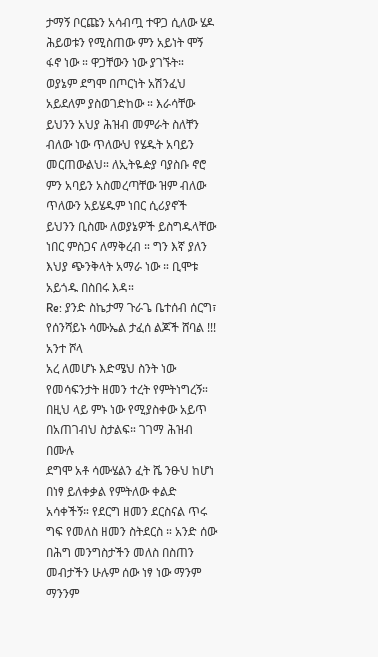ታማኝ ቦርጩን አሳብጧ ተዋጋ ሲለው ሄዶ ሕይወቱን የሚስጠው ምን አይነት ሞኝ ፋኖ ነው ። ዋጋቸውን ነው ያገኙት።
ወያኔም ደግሞ በጦርነት አሽንፈህ አይደለም ያስወገድከው ። እራሳቸው ይህንን አህያ ሕዝብ መምራት ስለቸን ብለው ነው ጥለውህ የሄዱት አባይን መርጠውልህ። ለኢትዬዽያ ባያስቡ ኖሮ ምን አባይን አስመረጣቸው ዝም ብለው ጥለውን አይሄዱም ነበር ሲሪያኖች ይህንን ቢስሙ ለወያኔዎች ይስግዱላቸው ነበር ምስጋና ለማቅረብ ። ግን እኛ ያለን እህያ ጭንቅላት አማራ ነው ። ቢሞቱ አይጎዱ በስበሩ እዳ።
Re: ያንድ ስኬታማ ጉራጌ ቤተሰብ ሰርግ፣ የሰንሻይኑ ሳሙኤል ታፈሰ ልጆች ሸባል !!!
አንተ ሾላ
አረ ለመሆኑ እድሜህ ስንት ነው የመሳፍንታት ዘመን ተረት የምትነግረኝ። በዚህ ላይ ምኑ ነው የሚያስቀው አይጥ በአጠገብህ ስታልፍ። ገገማ ሕዝብ በሙሉ
ደግሞ አቶ ሳሙሄልን ፈት ሼ ንፁህ ከሆነ በነፃ ይለቀቃል የምትለው ቀልድ አሳቀችኝ። የደርግ ዘመን ደርስናል ጥሩ ግፍ የመለስ ዘመን ስትደርስ ። አንድ ሰው በሕግ መንግስታችን መለስ በስጠን መብታችን ሁሉም ሰው ነፃ ነው ማንም ማንንም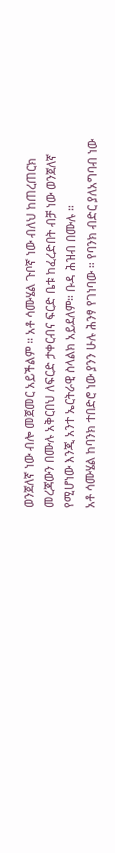ወንጀለኛ ነው ብሎ መጀመር አይችልም ። አቶ ሳሙሄል ጉቦኛ ነው ብለህ ከጠረጠርክ መረጃውን በሙሉ አቅርበህ ለፍርድ ታቀርብና ፍርድ ቤቱ ከፈረድበት ብቻ ነው ወንጀለኛ የሚሆነው እንጂ አንተ ኤርትራዊ ስላልክ አይደለም። ቡዳ ሕዝብ በሙሉ ።
አቶ ሳሙሄል ከባንክ ተበድሮ ነው ያንን ሁሉ ሕንፃ የገነባው ። የባንክ ብድር ያለአግባብ ነው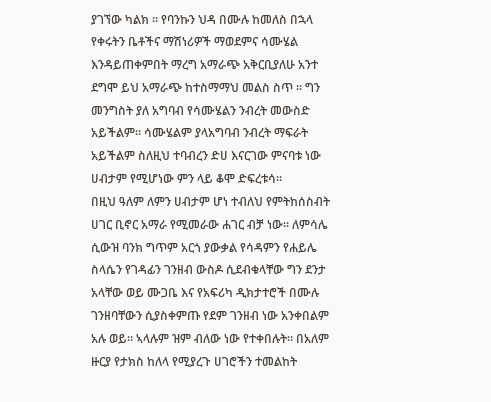ያገኘው ካልክ ። የባንኩን ህዳ በሙሉ ከመለስ በኋላ የቀሩትን ቤቶችና ማሽነሪዎች ማወደምና ሳሙሄል እንዳይጠቀምበት ማረግ አማራጭ አቅርቢያለሁ አንተ ደግሞ ይህ አማራጭ ከተስማማህ መልስ ስጥ ። ግን መንግስት ያለ አግባብ የሳሙሄልን ንብረት መውስድ አይችልም። ሳሙሄልም ያላአግባብ ንብረት ማፍራት አይችልም ስለዚህ ተባብረን ድሀ እናርገው ምናባቱ ነው ሀብታም የሚሆነው ምን ላይ ቆሞ ድፍረቱሳ።
በዚህ ዓለም ለምን ሀብታም ሆነ ተብለህ የምትከሰስብት ሀገር ቢኖር አማራ የሚመራው ሐገር ብቻ ነው። ለምሳሌ ሲውዝ ባንክ ግጥም አርጎ ያውቃል የሳዳምን የሐይሌ ስላሴን የገዳፊን ገንዘብ ውስዶ ሲደብቁላቸው ግን ደንታ አላቸው ወይ ሙጋቤ እና የአፍሪካ ዲክታተሮች በሙሉ ገንዘባቸውን ሲያስቀምጡ የደም ገንዘብ ነው አንቀበልም አሉ ወይ። ኣላሉም ዝም ብለው ነው የተቀበሉት። በአለም ዙርያ የታክስ ከለላ የሚያረጉ ሀገሮችን ተመልከት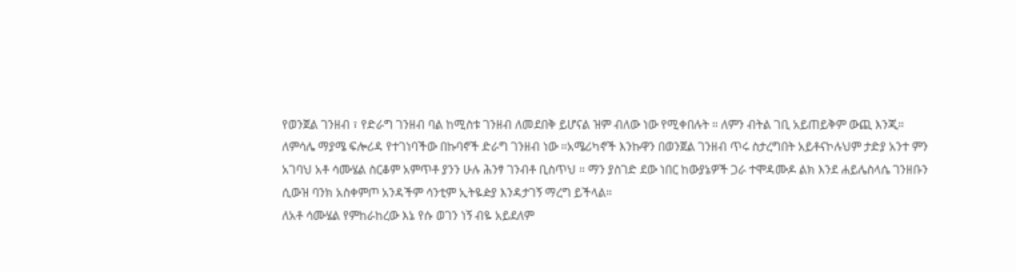የወንጀል ገንዘብ ፣ የድራግ ገንዘብ ባል ከሚስቱ ገንዘብ ለመደበቅ ይሆናል ዝም ብለው ነው የሚቀበሉት ። ለምን ብትል ገቢ አይጠይቅም ውጪ እንጂ።
ለምሳሌ ማያሜ ፍሎሪዳ የተገነባችው በኩባኖች ድራግ ገንዘብ ነው ።አሜሪካኖች እንኩዋን በወንጀል ገንዘብ ጥሩ ስታረግበት አይቶናኮሉህም ታድያ አንተ ምን አገባህ አቶ ሳሙሄል ስርቆም አምጥቶ ያንን ሁሉ ሕንፃ ገንብቶ ቢስጥህ ። ማን ያስገድ ደው ነበር ከውያኔዎች ጋራ ተሞዳሙዶ ልክ እንደ ሐይሌስላሴ ገንዘቡን ሲውዝ ባንክ አስቀምጦ አንዳችም ሳንቲም ኢትዬዽያ እንዳታገኝ ማረግ ይችላል።
ለአቶ ሳሙሄል የምከራከረው እኔ የሱ ወገን ነኝ ብዬ አይደለም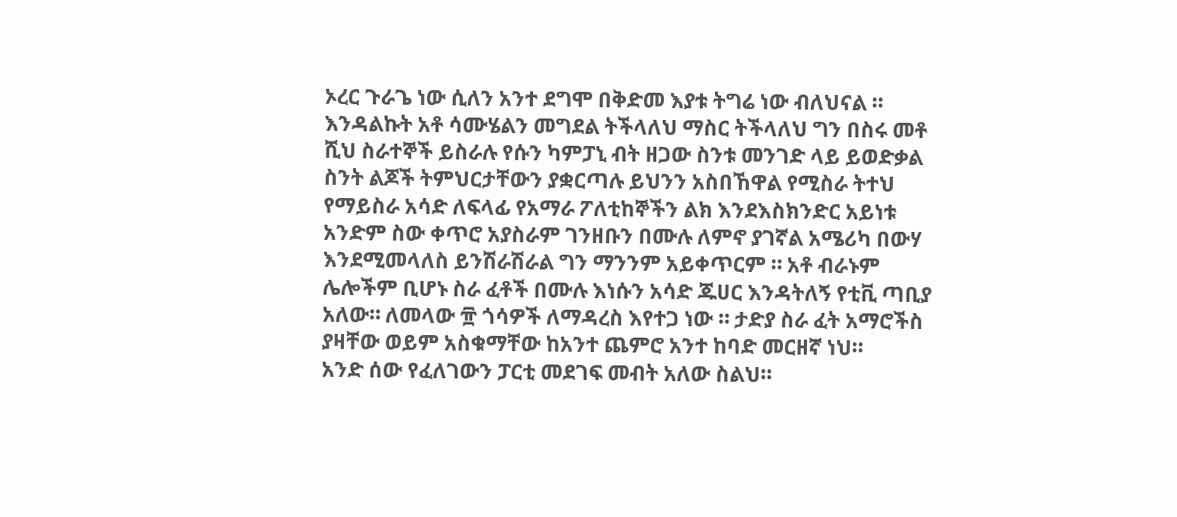ኦረር ጉራጌ ነው ሲለን አንተ ደግሞ በቅድመ እያቱ ትግሬ ነው ብለህናል ። እንዳልኩት አቶ ሳሙሄልን መግደል ትችላለህ ማስር ትችላለህ ግን በስሩ መቶ ሺህ ስራተኞች ይስራሉ የሱን ካምፓኒ ብት ዘጋው ስንቱ መንገድ ላይ ይወድቃል ስንት ልጆች ትምህርታቸውን ያቋርጣሉ ይህንን አስበኸዋል የሚስራ ትተህ የማይስራ አሳድ ለፍላፊ የአማራ ፖለቲከኞችን ልክ እንደእስክንድር አይነቱ አንድም ስው ቀጥሮ አያስራም ገንዘቡን በሙሉ ለምኖ ያገኛል አሜሪካ በውሃ እንደሚመላለስ ይንሽራሽራል ግን ማንንም አይቀጥርም ። አቶ ብራኑም ሌሎችም ቢሆኑ ስራ ፈቶች በሙሉ እነሱን አሳድ ጁሀር እንዳትለኝ የቲቪ ጣቢያ አለው። ለመላው ፹ ጎሳዎች ለማዳረስ እየተጋ ነው ። ታድያ ስራ ፈት አማሮችስ ያዛቸው ወይም አስቁማቸው ከአንተ ጨምሮ አንተ ከባድ መርዘኛ ነህ።
አንድ ሰው የፈለገውን ፓርቲ መደገፍ መብት አለው ስልህ።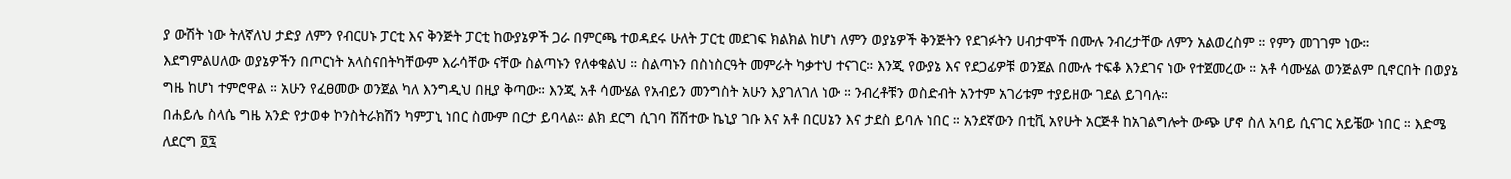ያ ውሽት ነው ትለኛለህ ታድያ ለምን የብርሀኑ ፓርቲ እና ቅንጅት ፓርቲ ከውያኔዎች ጋራ በምርጫ ተወዳደሩ ሁለት ፓርቲ መደገፍ ክልክል ከሆነ ለምን ወያኔዎች ቅንጅትን የደገፉትን ሀብታሞች በሙሉ ንብረታቸው ለምን አልወረስም ። የምን መገገም ነው።
እደግምልሀለው ወያኔዎችን በጦርነት አላስናበትካቸውም እራሳቸው ናቸው ስልጣኑን የለቀቁልህ ። ስልጣኑን በስነስርዓት መምራት ካቃተህ ተናገር። እንጂ የውያኔ እና የደጋፊዎቹ ወንጀል በሙሉ ተፍቆ እንደገና ነው የተጀመረው ። አቶ ሳሙሄል ወንጅልም ቢኖርበት በወያኔ ግዜ ከሆነ ተምሮዋል ። አሁን የፈፀመው ወንጀል ካለ እንግዲህ በዚያ ቅጣው። እንጂ አቶ ሳሙሄል የአብይን መንግስት አሁን እያገለገለ ነው ። ንብረቶቹን ወስድብት አንተም አገሪቱም ተያይዘው ገደል ይገባሉ።
በሐይሌ ስላሴ ግዜ አንድ የታወቀ ኮንስትራክሽን ካምፓኒ ነበር ስሙም በርታ ይባላል። ልክ ደርግ ሲገባ ሽሽተው ኬኒያ ገቡ እና አቶ በርሀኔን እና ታደስ ይባሉ ነበር ። አንደኛውን በቲቪ አየሁት አርጅቶ ከአገልግሎት ውጭ ሆኖ ስለ አባይ ሲናገር አይቼው ነበር ። እድሜ ለደርግ ፬፯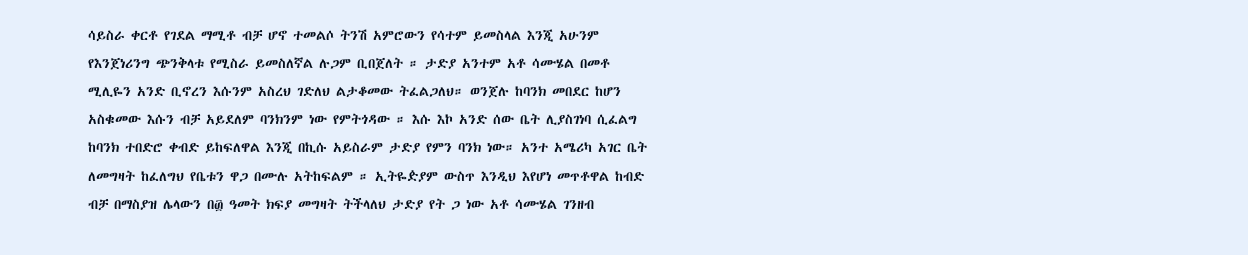ሳይስራ ቀርቶ የገደል ማሚቶ ብቻ ሆኖ ተመልሶ ትንሽ አምሮውን የሳተም ይመስላል እንጂ አሁንም የእንጀነሪንግ ጭንቅላቱ የሚስራ ይመስለኛል ሉጋም ቢበጀለት ። ታድያ አንተም አቶ ሳሙሄል በመቶ ሚሊዬን አንድ ቢኖረን እሱንም አስረህ ገድለህ ልታቆመው ትፈልጋለህ። ወንጀሉ ከባንክ መበደር ከሆን አስቁመው እሱን ብቻ አይደለም ባንክንም ነው የምትጎዳው ። እሱ እኮ አንድ ሰው ቤት ሊያስገነባ ሲፈልግ ከባንክ ተበድሮ ቀብድ ይከፍለዋል እንጂ በኪሱ አይስራም ታድያ የምን ባንክ ነው። አንተ አሜሪካ አገር ቤት ለመግዛት ከፈለግህ የቤቱን ዋጋ በሙሉ አትከፍልም ። ኢትዬዽያም ውስጥ እንዲህ እየሆነ መጥቶዋል ከብድ ብቻ በማስያዝ ሌላውን በ፴ ዓመት ክፍያ መግዛት ትችላለህ ታድያ የት ጋ ነው አቶ ሳሙሄል ገንዘብ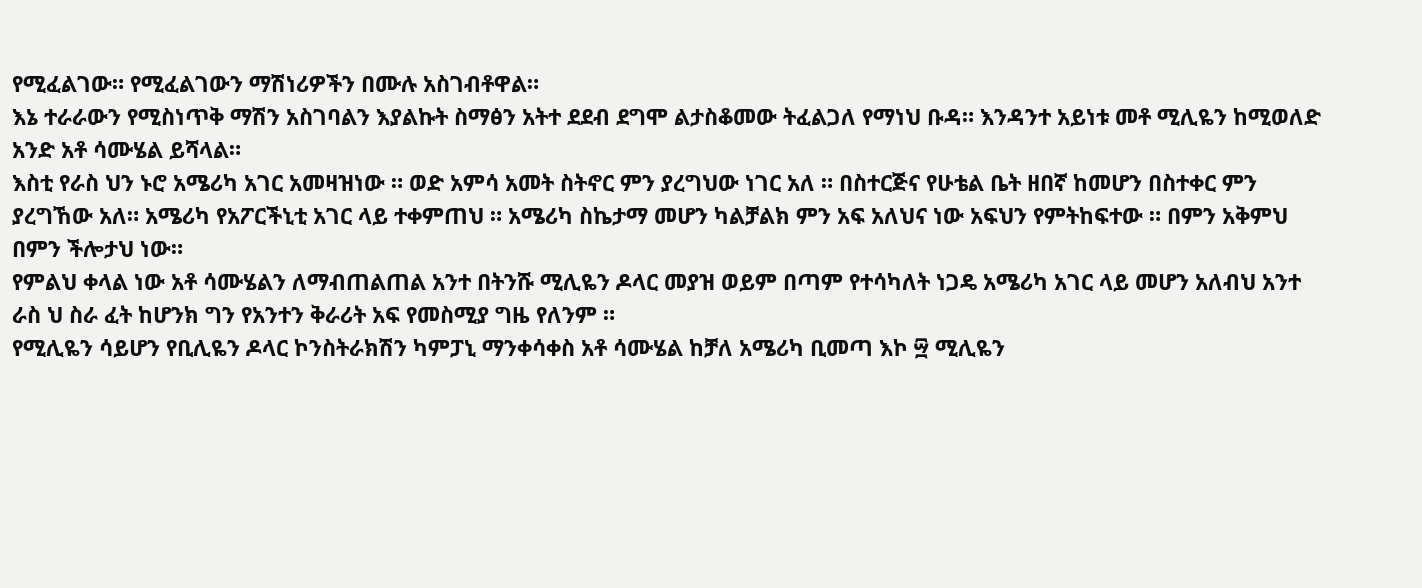የሚፈልገው። የሚፈልገውን ማሽነሪዎችን በሙሉ አስገብቶዋል።
እኔ ተራራውን የሚስነጥቅ ማሽን አስገባልን እያልኩት ስማፅን አትተ ደደብ ደግሞ ልታስቆመው ትፈልጋለ የማነህ ቡዳ። እንዳንተ አይነቱ መቶ ሚሊዬን ከሚወለድ አንድ አቶ ሳሙሄል ይሻላል።
እስቲ የራስ ህን ኑሮ አሜሪካ አገር አመዛዝነው ። ወድ አምሳ አመት ስትኖር ምን ያረግህው ነገር አለ ። በስተርጅና የሁቴል ቤት ዘበኛ ከመሆን በስተቀር ምን ያረግኸው አለ። አሜሪካ የአፖርችኒቲ አገር ላይ ተቀምጠህ ። አሜሪካ ስኬታማ መሆን ካልቻልክ ምን አፍ አለህና ነው አፍህን የምትከፍተው ። በምን አቅምህ በምን ችሎታህ ነው።
የምልህ ቀላል ነው አቶ ሳሙሄልን ለማብጠልጠል አንተ በትንሹ ሚሊዬን ዶላር መያዝ ወይም በጣም የተሳካለት ነጋዴ አሜሪካ አገር ላይ መሆን አለብህ አንተ ራስ ህ ስራ ፈት ከሆንክ ግን የአንተን ቅራሪት አፍ የመስሚያ ግዜ የለንም ።
የሚሊዬን ሳይሆን የቢሊዬን ዶላር ኮንስትራክሽን ካምፓኒ ማንቀሳቀስ አቶ ሳሙሄል ከቻለ አሜሪካ ቢመጣ እኮ ፵ ሚሊዬን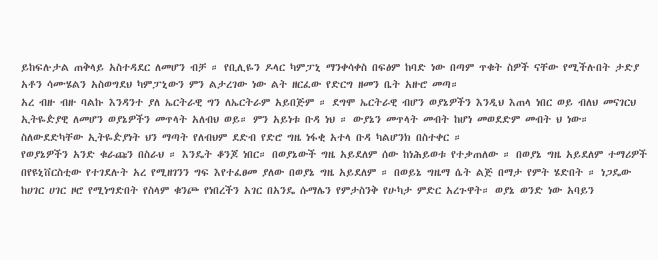ይከፍሉታል ጠቅላይ አስተዳደር ለመሆን ብቻ ። የቢሊዬን ዶላር ካምፓኒ ማንቀሳቀስ በፍፅም ከባድ ነው በጣም ጥቁት ስዎች ናቸው የሚችሉበት ታድያ አቶን ሳሙሄልን አስወግደህ ካምፓኒውን ምን ልታረገው ነው ልት ዘርፈው የድርግ ዘመን ቤት አዙሮ መጣ።
አረ ብዙ ብዙ ባልኩ እንዳንተ ያለ ኤርትራዊ ግን ለኤርትራም አይበጅም ። ደግሞ ኤርትራዊ ብሆን ወያኔዎችን እንዲህ እጠላ ነበር ወይ ብለህ መናገርህ ኢትዬዽያዊ ለመሆን ወያኔዎችን መጥላት አለብህ ወይ። ምን አይነቱ ቡዳ ነህ ። ውያኔን መጥላት መብት ከሆነ መወደድም መብት ህ ነው። ስለውደድካቸው ኢትዬዽያነት ህን ማጣት የለብህም ደድብ የድሮ ግዜ ነፋቂ አተላ ቡዳ ካልሆንክ በስተቀር ።
የወያኔዎችን አንድ ቁራጩን በስራህ ። እንዴት ቆንጆ ነበር። በወያኔውች ግዜ አይደለም ሰው ከነሕይወቱ የተቃጠለው ። በወያኔ ግዜ አይደለም ተማሪዎች በየዩኒቨርስቲው የተገደሉት አረ የሚዘገንን ግፍ እየተፈፀመ ያለው በወያኔ ግዜ አይደለም ። በወይኔ ግዜማ ሴት ልጅ በማታ የምት ሄድበት ። ነጋዴው ከሀገር ሀገር ዞሮ የሚነግድበት የስላም ቁንጮ የነበረችን አገር በአንዴ ሱማሌን የምታስንቅ የሁካታ ምድር አረጉዋት። ወያኔ ወንድ ነው አባይን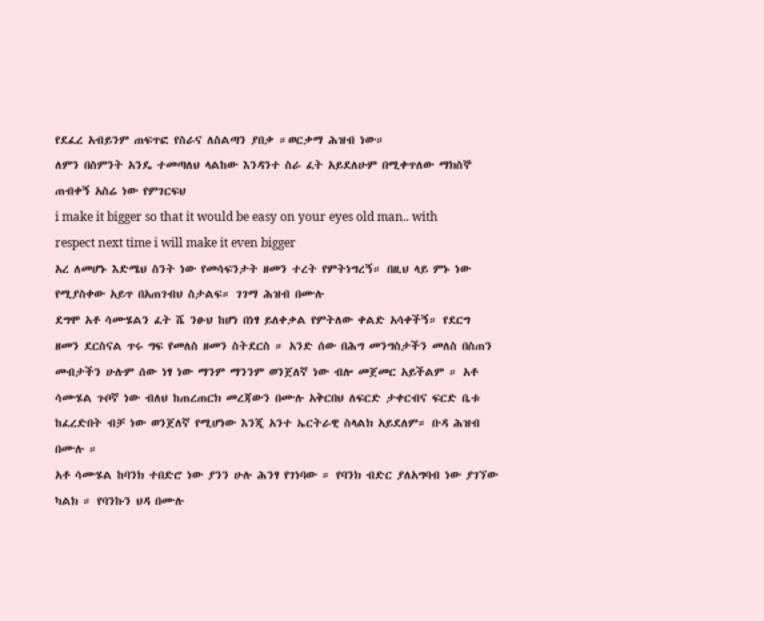የደፈረ አብይንም ጠፍጥፎ የስራና ለስልጣን ያበቃ ።ወርቃማ ሕዝብ ነው።
ለምን በስምንት አንዴ ተመጣለህ ላልከው እንዳንተ ስራ ፈት አይደለሁም በሚቀጥለው ማክስኞ ጠብቀኝ አስሬ ነው የምገርፍህ
i make it bigger so that it would be easy on your eyes old man.. with respect next time i will make it even bigger
አረ ለመሆኑ እድሜህ ስንት ነው የመሳፍንታት ዘመን ተረት የምትነግረኝ። በዚህ ላይ ምኑ ነው የሚያስቀው አይጥ በአጠገብህ ስታልፍ። ገገማ ሕዝብ በሙሉ
ደግሞ አቶ ሳሙሄልን ፈት ሼ ንፁህ ከሆነ በነፃ ይለቀቃል የምትለው ቀልድ አሳቀችኝ። የደርግ ዘመን ደርስናል ጥሩ ግፍ የመለስ ዘመን ስትደርስ ። አንድ ሰው በሕግ መንግስታችን መለስ በስጠን መብታችን ሁሉም ሰው ነፃ ነው ማንም ማንንም ወንጀለኛ ነው ብሎ መጀመር አይችልም ። አቶ ሳሙሄል ጉቦኛ ነው ብለህ ከጠረጠርክ መረጃውን በሙሉ አቅርበህ ለፍርድ ታቀርብና ፍርድ ቤቱ ከፈረድበት ብቻ ነው ወንጀለኛ የሚሆነው እንጂ አንተ ኤርትራዊ ስላልክ አይደለም። ቡዳ ሕዝብ በሙሉ ።
አቶ ሳሙሄል ከባንክ ተበድሮ ነው ያንን ሁሉ ሕንፃ የገነባው ። የባንክ ብድር ያለአግባብ ነው ያገኘው ካልክ ። የባንኩን ህዳ በሙሉ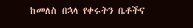ከመለስ በኋላ የቀሩትን ቤቶችና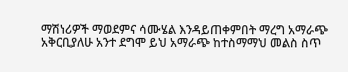ማሽነሪዎች ማወደምና ሳሙሄል እንዳይጠቀምበት ማረግ አማራጭ አቅርቢያለሁ አንተ ደግሞ ይህ አማራጭ ከተስማማህ መልስ ስጥ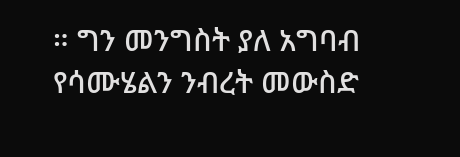። ግን መንግስት ያለ አግባብ የሳሙሄልን ንብረት መውስድ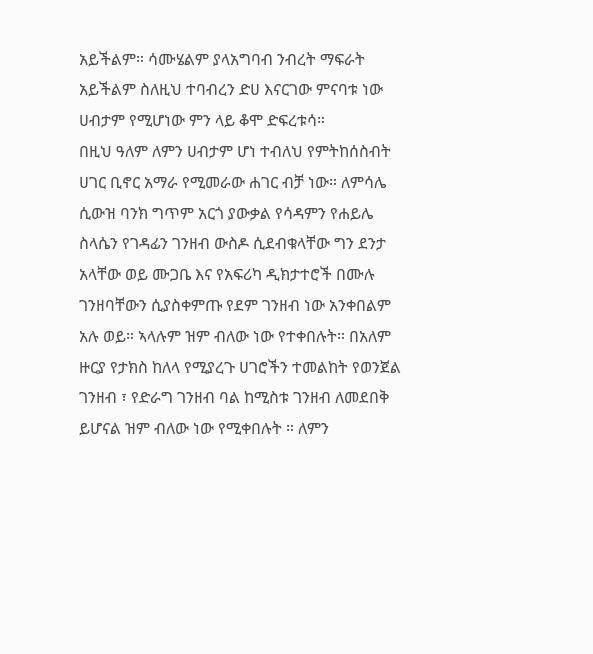አይችልም። ሳሙሄልም ያላአግባብ ንብረት ማፍራት አይችልም ስለዚህ ተባብረን ድሀ እናርገው ምናባቱ ነው ሀብታም የሚሆነው ምን ላይ ቆሞ ድፍረቱሳ።
በዚህ ዓለም ለምን ሀብታም ሆነ ተብለህ የምትከሰስብት ሀገር ቢኖር አማራ የሚመራው ሐገር ብቻ ነው። ለምሳሌ ሲውዝ ባንክ ግጥም አርጎ ያውቃል የሳዳምን የሐይሌ ስላሴን የገዳፊን ገንዘብ ውስዶ ሲደብቁላቸው ግን ደንታ አላቸው ወይ ሙጋቤ እና የአፍሪካ ዲክታተሮች በሙሉ ገንዘባቸውን ሲያስቀምጡ የደም ገንዘብ ነው አንቀበልም አሉ ወይ። ኣላሉም ዝም ብለው ነው የተቀበሉት። በአለም ዙርያ የታክስ ከለላ የሚያረጉ ሀገሮችን ተመልከት የወንጀል ገንዘብ ፣ የድራግ ገንዘብ ባል ከሚስቱ ገንዘብ ለመደበቅ ይሆናል ዝም ብለው ነው የሚቀበሉት ። ለምን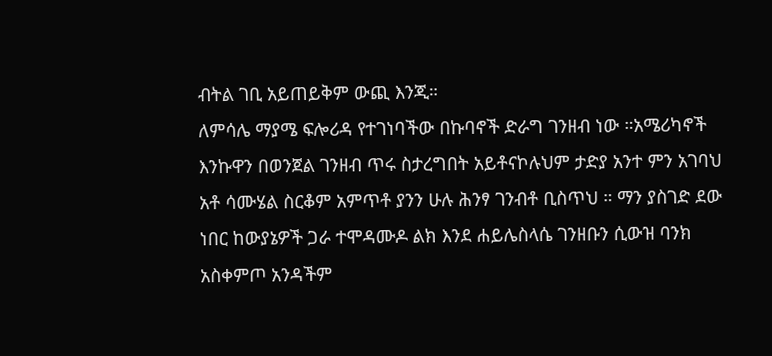ብትል ገቢ አይጠይቅም ውጪ እንጂ።
ለምሳሌ ማያሜ ፍሎሪዳ የተገነባችው በኩባኖች ድራግ ገንዘብ ነው ።አሜሪካኖች እንኩዋን በወንጀል ገንዘብ ጥሩ ስታረግበት አይቶናኮሉህም ታድያ አንተ ምን አገባህ አቶ ሳሙሄል ስርቆም አምጥቶ ያንን ሁሉ ሕንፃ ገንብቶ ቢስጥህ ። ማን ያስገድ ደው ነበር ከውያኔዎች ጋራ ተሞዳሙዶ ልክ እንደ ሐይሌስላሴ ገንዘቡን ሲውዝ ባንክ አስቀምጦ አንዳችም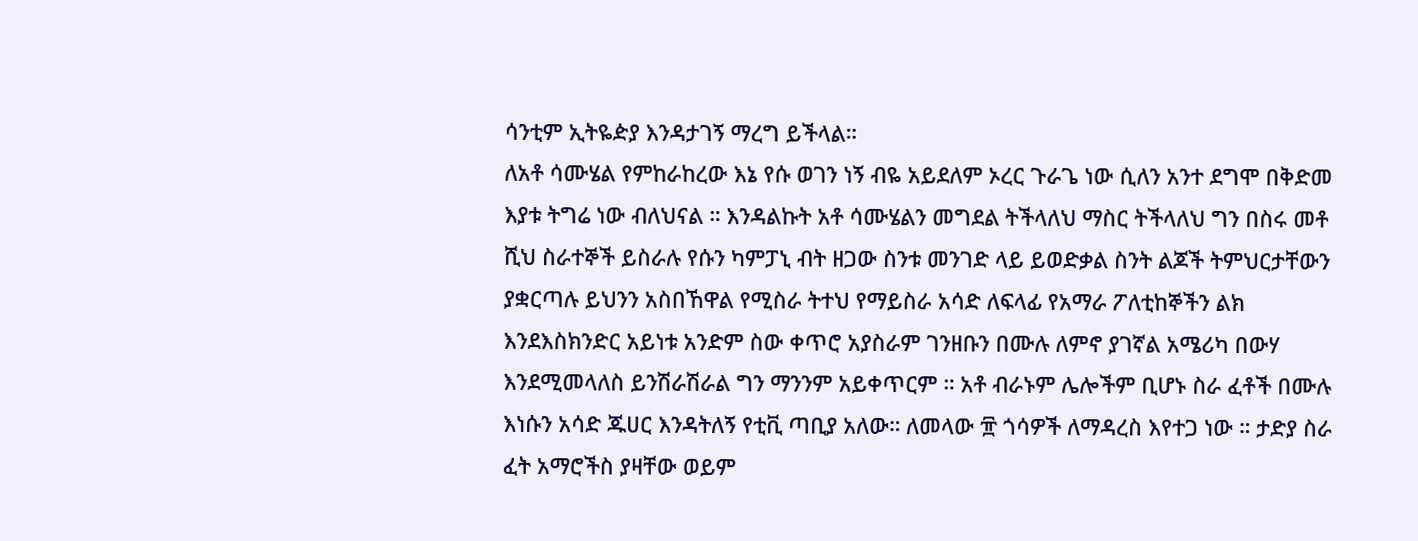ሳንቲም ኢትዬዽያ እንዳታገኝ ማረግ ይችላል።
ለአቶ ሳሙሄል የምከራከረው እኔ የሱ ወገን ነኝ ብዬ አይደለም ኦረር ጉራጌ ነው ሲለን አንተ ደግሞ በቅድመ እያቱ ትግሬ ነው ብለህናል ። እንዳልኩት አቶ ሳሙሄልን መግደል ትችላለህ ማስር ትችላለህ ግን በስሩ መቶ ሺህ ስራተኞች ይስራሉ የሱን ካምፓኒ ብት ዘጋው ስንቱ መንገድ ላይ ይወድቃል ስንት ልጆች ትምህርታቸውን ያቋርጣሉ ይህንን አስበኸዋል የሚስራ ትተህ የማይስራ አሳድ ለፍላፊ የአማራ ፖለቲከኞችን ልክ እንደእስክንድር አይነቱ አንድም ስው ቀጥሮ አያስራም ገንዘቡን በሙሉ ለምኖ ያገኛል አሜሪካ በውሃ እንደሚመላለስ ይንሽራሽራል ግን ማንንም አይቀጥርም ። አቶ ብራኑም ሌሎችም ቢሆኑ ስራ ፈቶች በሙሉ እነሱን አሳድ ጁሀር እንዳትለኝ የቲቪ ጣቢያ አለው። ለመላው ፹ ጎሳዎች ለማዳረስ እየተጋ ነው ። ታድያ ስራ ፈት አማሮችስ ያዛቸው ወይም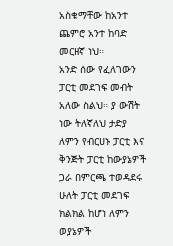አስቁማቸው ከአንተ ጨምሮ አንተ ከባድ መርዘኛ ነህ።
አንድ ሰው የፈለገውን ፓርቲ መደገፍ መብት አለው ስልህ። ያ ውሽት ነው ትለኛለህ ታድያ ለምን የብርሀኑ ፓርቲ እና ቅንጅት ፓርቲ ከውያኔዎች ጋራ በምርጫ ተወዳደሩ ሁለት ፓርቲ መደገፍ ክልክል ከሆነ ለምን ወያኔዎች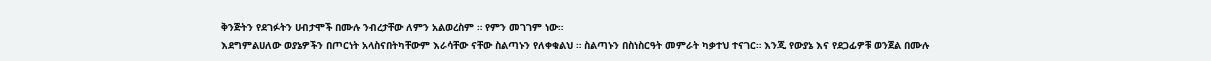ቅንጅትን የደገፉትን ሀብታሞች በሙሉ ንብረታቸው ለምን አልወረስም ። የምን መገገም ነው።
እደግምልሀለው ወያኔዎችን በጦርነት አላስናበትካቸውም እራሳቸው ናቸው ስልጣኑን የለቀቁልህ ። ስልጣኑን በስነስርዓት መምራት ካቃተህ ተናገር። እንጂ የውያኔ እና የደጋፊዎቹ ወንጀል በሙሉ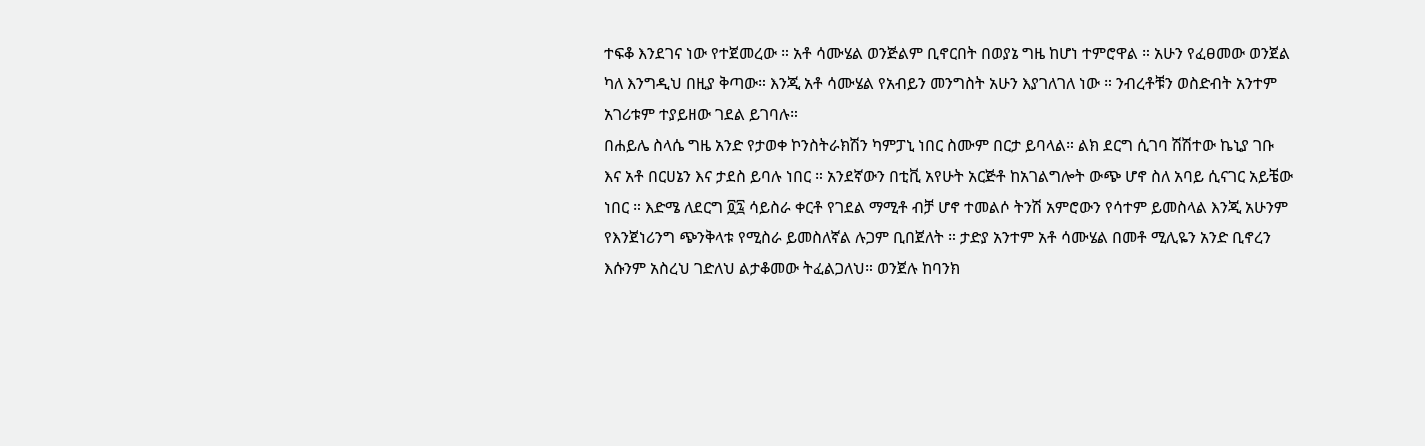ተፍቆ እንደገና ነው የተጀመረው ። አቶ ሳሙሄል ወንጅልም ቢኖርበት በወያኔ ግዜ ከሆነ ተምሮዋል ። አሁን የፈፀመው ወንጀል ካለ እንግዲህ በዚያ ቅጣው። እንጂ አቶ ሳሙሄል የአብይን መንግስት አሁን እያገለገለ ነው ። ንብረቶቹን ወስድብት አንተም አገሪቱም ተያይዘው ገደል ይገባሉ።
በሐይሌ ስላሴ ግዜ አንድ የታወቀ ኮንስትራክሽን ካምፓኒ ነበር ስሙም በርታ ይባላል። ልክ ደርግ ሲገባ ሽሽተው ኬኒያ ገቡ እና አቶ በርሀኔን እና ታደስ ይባሉ ነበር ። አንደኛውን በቲቪ አየሁት አርጅቶ ከአገልግሎት ውጭ ሆኖ ስለ አባይ ሲናገር አይቼው ነበር ። እድሜ ለደርግ ፬፯ ሳይስራ ቀርቶ የገደል ማሚቶ ብቻ ሆኖ ተመልሶ ትንሽ አምሮውን የሳተም ይመስላል እንጂ አሁንም የእንጀነሪንግ ጭንቅላቱ የሚስራ ይመስለኛል ሉጋም ቢበጀለት ። ታድያ አንተም አቶ ሳሙሄል በመቶ ሚሊዬን አንድ ቢኖረን እሱንም አስረህ ገድለህ ልታቆመው ትፈልጋለህ። ወንጀሉ ከባንክ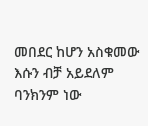መበደር ከሆን አስቁመው እሱን ብቻ አይደለም ባንክንም ነው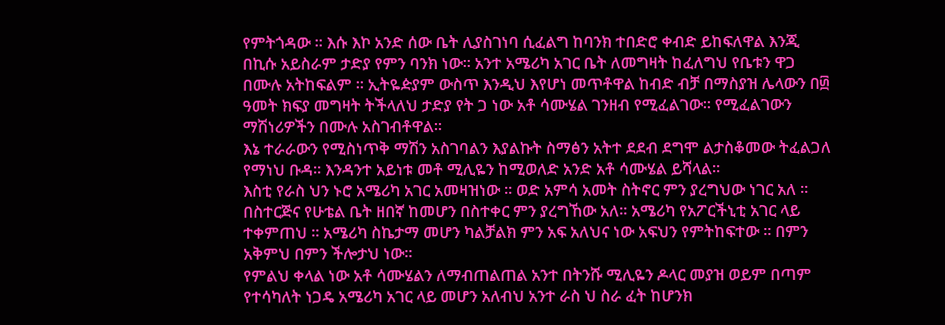የምትጎዳው ። እሱ እኮ አንድ ሰው ቤት ሊያስገነባ ሲፈልግ ከባንክ ተበድሮ ቀብድ ይከፍለዋል እንጂ በኪሱ አይስራም ታድያ የምን ባንክ ነው። አንተ አሜሪካ አገር ቤት ለመግዛት ከፈለግህ የቤቱን ዋጋ በሙሉ አትከፍልም ። ኢትዬዽያም ውስጥ እንዲህ እየሆነ መጥቶዋል ከብድ ብቻ በማስያዝ ሌላውን በ፴ ዓመት ክፍያ መግዛት ትችላለህ ታድያ የት ጋ ነው አቶ ሳሙሄል ገንዘብ የሚፈልገው። የሚፈልገውን ማሽነሪዎችን በሙሉ አስገብቶዋል።
እኔ ተራራውን የሚስነጥቅ ማሽን አስገባልን እያልኩት ስማፅን አትተ ደደብ ደግሞ ልታስቆመው ትፈልጋለ የማነህ ቡዳ። እንዳንተ አይነቱ መቶ ሚሊዬን ከሚወለድ አንድ አቶ ሳሙሄል ይሻላል።
እስቲ የራስ ህን ኑሮ አሜሪካ አገር አመዛዝነው ። ወድ አምሳ አመት ስትኖር ምን ያረግህው ነገር አለ ። በስተርጅና የሁቴል ቤት ዘበኛ ከመሆን በስተቀር ምን ያረግኸው አለ። አሜሪካ የአፖርችኒቲ አገር ላይ ተቀምጠህ ። አሜሪካ ስኬታማ መሆን ካልቻልክ ምን አፍ አለህና ነው አፍህን የምትከፍተው ። በምን አቅምህ በምን ችሎታህ ነው።
የምልህ ቀላል ነው አቶ ሳሙሄልን ለማብጠልጠል አንተ በትንሹ ሚሊዬን ዶላር መያዝ ወይም በጣም የተሳካለት ነጋዴ አሜሪካ አገር ላይ መሆን አለብህ አንተ ራስ ህ ስራ ፈት ከሆንክ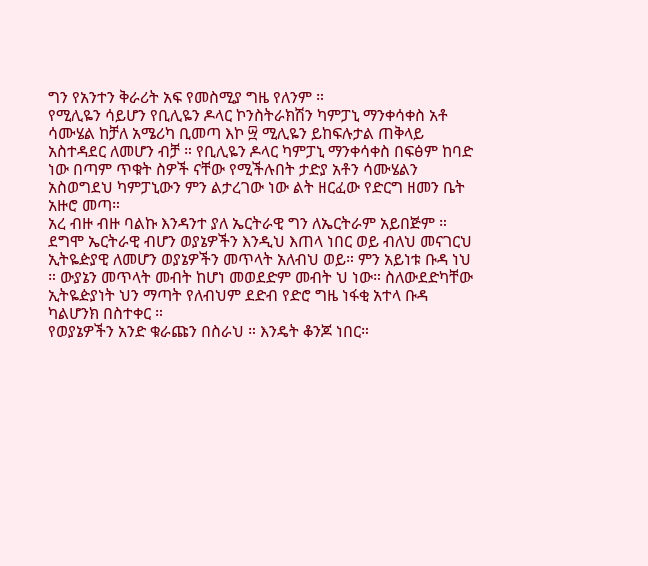ግን የአንተን ቅራሪት አፍ የመስሚያ ግዜ የለንም ።
የሚሊዬን ሳይሆን የቢሊዬን ዶላር ኮንስትራክሽን ካምፓኒ ማንቀሳቀስ አቶ ሳሙሄል ከቻለ አሜሪካ ቢመጣ እኮ ፵ ሚሊዬን ይከፍሉታል ጠቅላይ አስተዳደር ለመሆን ብቻ ። የቢሊዬን ዶላር ካምፓኒ ማንቀሳቀስ በፍፅም ከባድ ነው በጣም ጥቁት ስዎች ናቸው የሚችሉበት ታድያ አቶን ሳሙሄልን አስወግደህ ካምፓኒውን ምን ልታረገው ነው ልት ዘርፈው የድርግ ዘመን ቤት አዙሮ መጣ።
አረ ብዙ ብዙ ባልኩ እንዳንተ ያለ ኤርትራዊ ግን ለኤርትራም አይበጅም ። ደግሞ ኤርትራዊ ብሆን ወያኔዎችን እንዲህ እጠላ ነበር ወይ ብለህ መናገርህ ኢትዬዽያዊ ለመሆን ወያኔዎችን መጥላት አለብህ ወይ። ምን አይነቱ ቡዳ ነህ ። ውያኔን መጥላት መብት ከሆነ መወደድም መብት ህ ነው። ስለውደድካቸው ኢትዬዽያነት ህን ማጣት የለብህም ደድብ የድሮ ግዜ ነፋቂ አተላ ቡዳ ካልሆንክ በስተቀር ።
የወያኔዎችን አንድ ቁራጩን በስራህ ። እንዴት ቆንጆ ነበር።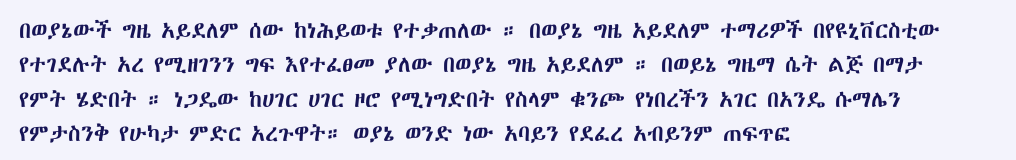በወያኔውች ግዜ አይደለም ሰው ከነሕይወቱ የተቃጠለው ። በወያኔ ግዜ አይደለም ተማሪዎች በየዩኒቨርስቲው የተገደሉት አረ የሚዘገንን ግፍ እየተፈፀመ ያለው በወያኔ ግዜ አይደለም ። በወይኔ ግዜማ ሴት ልጅ በማታ የምት ሄድበት ። ነጋዴው ከሀገር ሀገር ዞሮ የሚነግድበት የስላም ቁንጮ የነበረችን አገር በአንዴ ሱማሌን የምታስንቅ የሁካታ ምድር አረጉዋት። ወያኔ ወንድ ነው አባይን የደፈረ አብይንም ጠፍጥፎ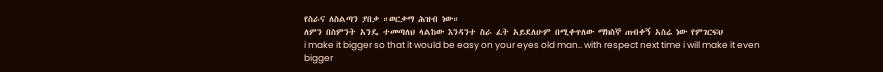የስራና ለስልጣን ያበቃ ።ወርቃማ ሕዝብ ነው።
ለምን በስምንት አንዴ ተመጣለህ ላልከው እንዳንተ ስራ ፈት አይደለሁም በሚቀጥለው ማክስኞ ጠብቀኝ አስሬ ነው የምገርፍህ
i make it bigger so that it would be easy on your eyes old man.. with respect next time i will make it even bigger